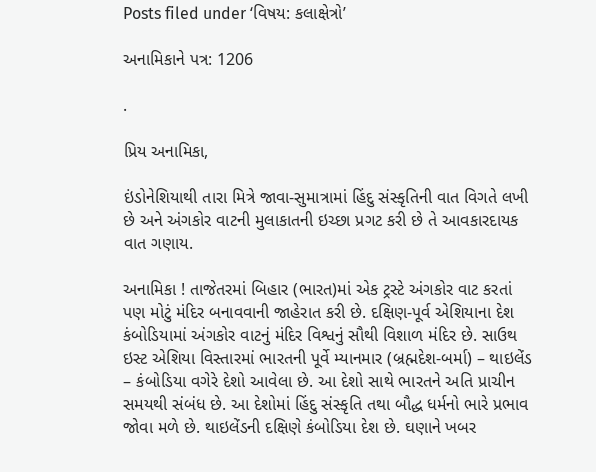Posts filed under ‘વિષય: કલાક્ષેત્રો’

અનામિકાને પત્ર: 1206

.

પ્રિય અનામિકા,

ઇંડોનેશિયાથી તારા મિત્રે જાવા-સુમાત્રામાં હિંદુ સંસ્કૃતિની વાત વિગતે લખી છે અને અંગકોર વાટની મુલાકાતની ઇચ્છા પ્રગટ કરી છે તે આવકારદાયક વાત ગણાય.

અનામિકા ! તાજેતરમાં બિહાર (ભારત)માં એક ટ્રસ્ટે અંગકોર વાટ કરતાં પણ મોટું મંદિર બનાવવાની જાહેરાત કરી છે. દક્ષિણ-પૂર્વ એશિયાના દેશ  કંબોડિયામાં અંગકોર વાટનું મંદિર વિશ્વનું સૌથી વિશાળ મંદિર છે. સાઉથ ઇસ્ટ એશિયા વિસ્તારમાં ભારતની પૂર્વે મ્યાનમાર (બ્રહ્મદેશ-બર્મા) – થાઇલેંડ – કંબોડિયા વગેરે દેશો આવેલા છે. આ દેશો સાથે ભારતને અતિ પ્રાચીન સમયથી સંબંધ છે. આ દેશોમાં હિંદુ સંસ્કૃતિ તથા બૌદ્ધ ધર્મનો ભારે પ્રભાવ જોવા મળે છે. થાઇલેંડની દક્ષિણે કંબોડિયા દેશ છે. ઘણાને ખબર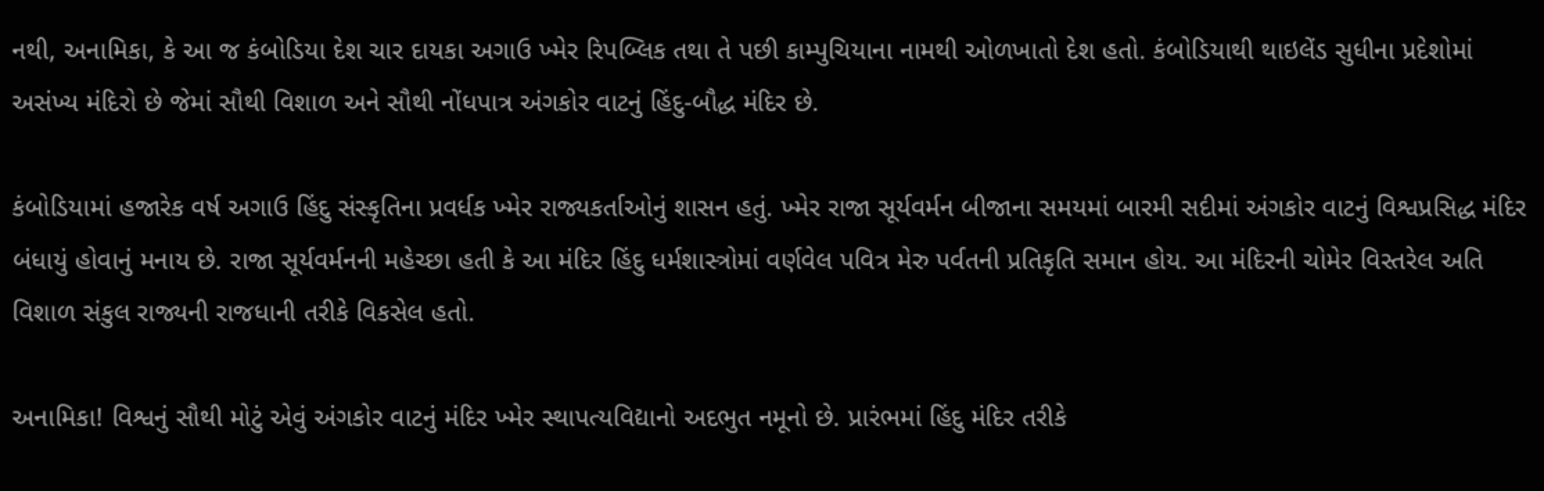નથી, અનામિકા, કે આ જ કંબોડિયા દેશ ચાર દાયકા અગાઉ ખ્મેર રિપબ્લિક તથા તે પછી કામ્પુચિયાના નામથી ઓળખાતો દેશ હતો. કંબોડિયાથી થાઇલેંડ સુધીના પ્રદેશોમાં અસંખ્ય મંદિરો છે જેમાં સૌથી વિશાળ અને સૌથી નોંધપાત્ર અંગકોર વાટનું હિંદુ-બૌદ્ધ મંદિર છે.

કંબોડિયામાં હજારેક વર્ષ અગાઉ હિંદુ સંસ્કૃતિના પ્રવર્ધક ખ્મેર રાજ્યકર્તાઓનું શાસન હતું. ખ્મેર રાજા સૂર્યવર્મન બીજાના સમયમાં બારમી સદીમાં અંગકોર વાટનું વિશ્વપ્રસિદ્ધ મંદિર બંધાયું હોવાનું મનાય છે. રાજા સૂર્યવર્મનની મહેચ્છા હતી કે આ મંદિર હિંદુ ધર્મશાસ્ત્રોમાં વર્ણવેલ પવિત્ર મેરુ પર્વતની પ્રતિકૃતિ સમાન હોય. આ મંદિરની ચોમેર વિસ્તરેલ અતિ વિશાળ સંકુલ રાજ્યની રાજધાની તરીકે વિકસેલ હતો.

અનામિકા! વિશ્વનું સૌથી મોટું એવું અંગકોર વાટનું મંદિર ખ્મેર સ્થાપત્યવિદ્યાનો અદભુત નમૂનો છે. પ્રારંભમાં હિંદુ મંદિર તરીકે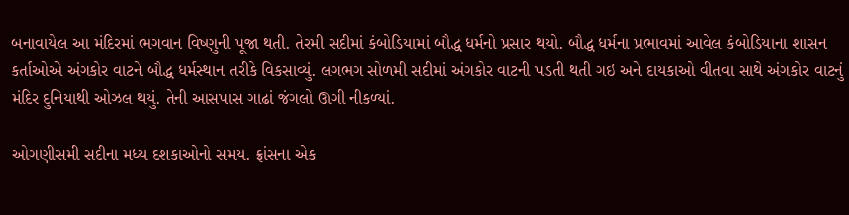બનાવાયેલ આ મંદિરમાં ભગવાન વિષ્ણુની પૂજા થતી. તેરમી સદીમાં કંબોડિયામાં બૌદ્ધ ધર્મનો પ્રસાર થયો. બૌદ્ધ ધર્મના પ્રભાવમાં આવેલ કંબોડિયાના શાસન કર્તાઓએ અંગકોર વાટને બૌદ્ધ ધર્મસ્થાન તરીકે વિકસાવ્યું. લગભગ સોળમી સદીમાં અંગકોર વાટની પડતી થતી ગઇ અને દાયકાઓ વીતવા સાથે અંગકોર વાટનું મંદિર દુનિયાથી ઓઝલ થયું. તેની આસપાસ ગાઢાં જંગલો ઊગી નીકળ્યાં.

ઓગણીસમી સદીના મધ્ય દશકાઓનો સમય. ફ્રાંસના એક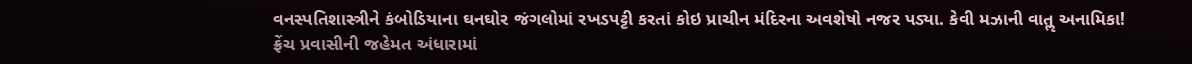વનસ્પતિશાસ્ત્રીને કંબોડિયાના ઘનઘોર જંગલોમાં રખડપટ્ટી કરતાં કોઇ પ્રાચીન મંદિરના અવશેષો નજર પડ્યા. કેવી મઝાની વાતૢ અનામિકા! ફ્રેંચ પ્રવાસીની જહેમત અંધારામાં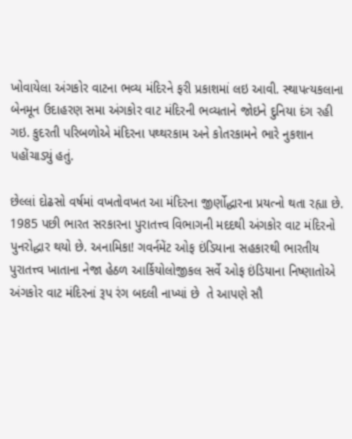ખોવાયેલા અંગકોર વાટના ભવ્ય મંદિરને ફરી પ્રકાશમાં લઇ આવી. સ્થાપત્યકલાના બેનમૂન ઉદાહરણ સમા અંગકોર વાટ મંદિરની ભવ્યતાને જોઇને દુનિયા દંગ રહી ગઇ. કુદરતી પરિબળોએ મંદિરના પથ્થરકામ અને કોતરકામને ભારે નુકશાન પહોંચાડ્યું હતું.

છેલ્લાં દોઢસો વર્ષમાં વખતોવખત આ મંદિરના જીર્ણોદ્ધારના પ્રયત્નો થતા રહ્યા છે. 1985 પછી ભારત સરકારના પુરાતત્ત્વ વિભાગની મદદથી અંગકોર વાટ મંદિરનો પુનરોદ્ધાર થયો છે. અનામિકા! ગવર્નમેંટ ઓફ ઇંડિયાના સહકારથી ભારતીય પુરાતત્ત્વ ખાતાના નેજા હેઠળ આર્કિયોલોજીકલ સર્વે ઓફ ઇંડિયાના નિષ્ણાતોએ અંગકોર વાટ મંદિરનાં રૂપ રંગ બદલી નાખ્યાં છે  તે આપણે સૌ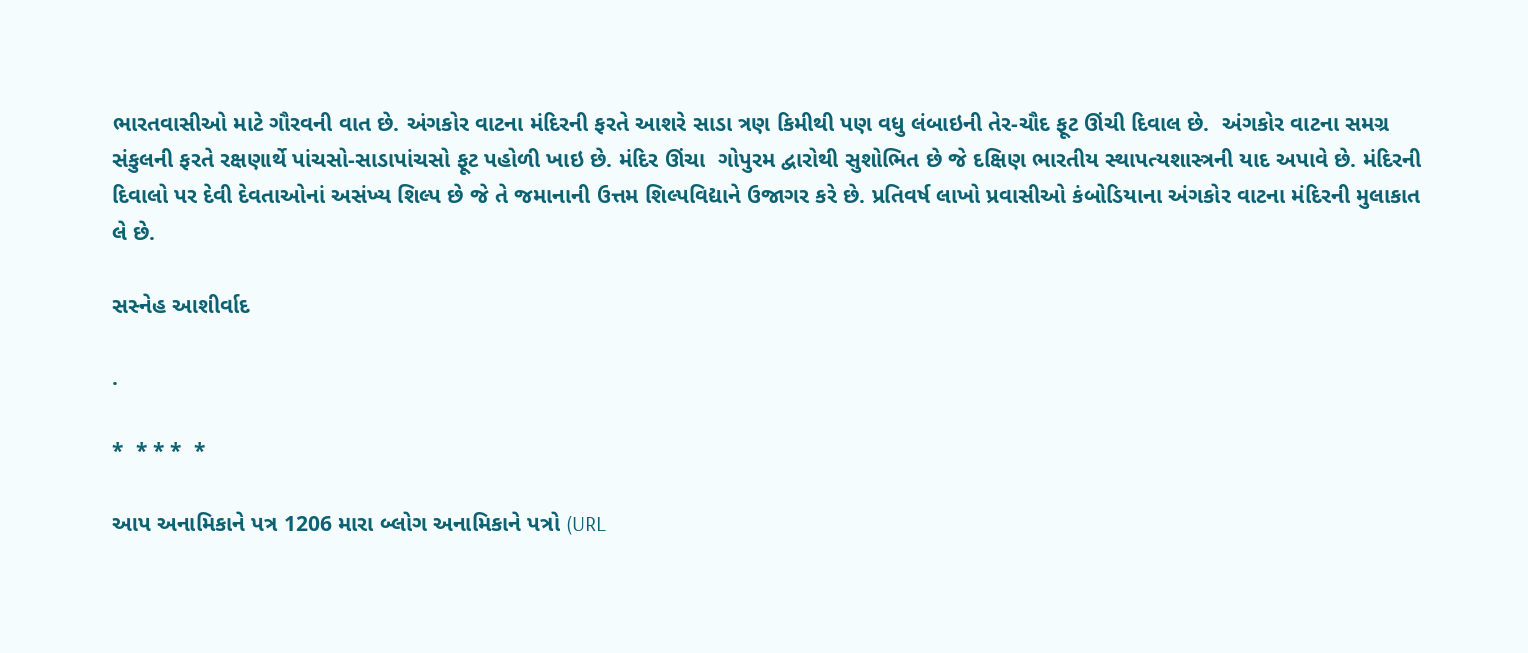ભારતવાસીઓ માટે ગૌરવની વાત છે. અંગકોર વાટના મંદિરની ફરતે આશરે સાડા ત્રણ કિમીથી પણ વધુ લંબાઇની તેર-ચૌદ ફૂટ ઊંચી દિવાલ છે.  અંગકોર વાટના સમગ્ર સંકુલની ફરતે રક્ષણાર્થે પાંચસો-સાડાપાંચસો ફૂટ પહોળી ખાઇ છે. મંદિર ઊંચા  ગોપુરમ દ્વારોથી સુશોભિત છે જે દક્ષિણ ભારતીય સ્થાપત્યશાસ્ત્રની યાદ અપાવે છે. મંદિરની દિવાલો પર દેવી દેવતાઓનાં અસંખ્ય શિલ્પ છે જે તે જમાનાની ઉત્તમ શિલ્પવિદ્યાને ઉજાગર કરે છે. પ્રતિવર્ષ લાખો પ્રવાસીઓ કંબોડિયાના અંગકોર વાટના મંદિરની મુલાકાત લે છે.

સસ્નેહ આશીર્વાદ

.

*  * * *  *

આપ અનામિકાને પત્ર 1206 મારા બ્લોગ અનામિકાને પત્રો (URL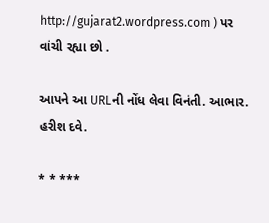http://gujarat2.wordpress.com ) પર વાંચી રહ્યા છો .

આપને આ URLની નોંધ લેવા વિનંતી. આભાર. હરીશ દવે.

* * ***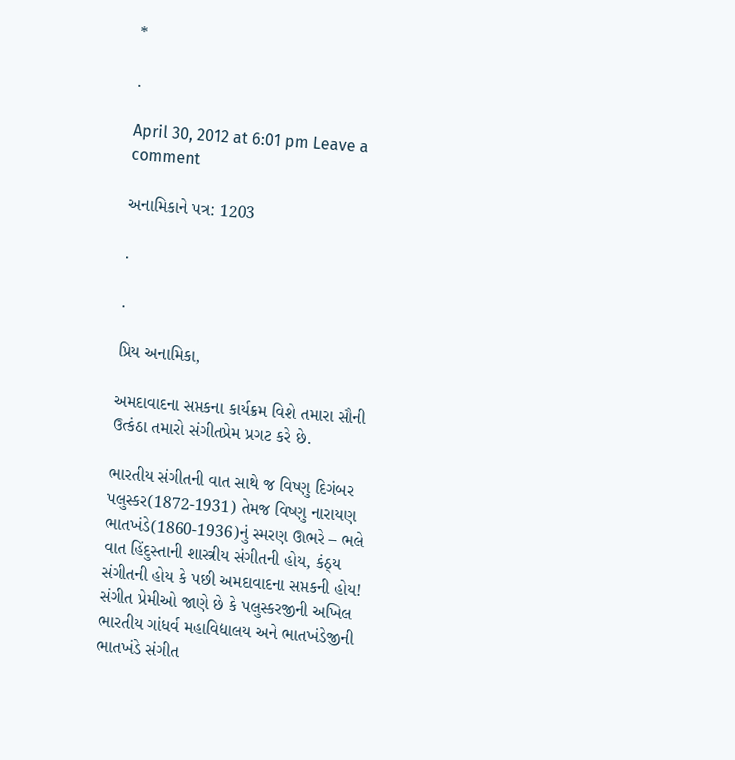*

.

April 30, 2012 at 6:01 pm Leave a comment

અનામિકાને પત્ર: 1203

.

.

પ્રિય અનામિકા,

અમદાવાદના સપ્તકના કાર્યક્રમ વિશે તમારા સૌની ઉત્કંઠા તમારો સંગીતપ્રેમ પ્રગટ કરે છે.

ભારતીય સંગીતની વાત સાથે જ વિષ્ણુ દિગંબર પલુસ્કર(1872-1931) તેમજ વિષ્ણુ નારાયણ ભાતખંડે(1860-1936)નું સ્મરણ ઊભરે – ભલે વાત હિંદુસ્તાની શાસ્ત્રીય સંગીતની હોય, કંઠ્ય સંગીતની હોય કે પછી અમદાવાદના સપ્તકની હોય! સંગીત પ્રેમીઓ જાણે છે કે પલુસ્કરજીની અખિલ ભારતીય ગાંધર્વ મહાવિદ્યાલય અને ભાતખંડેજીની ભાતખંડે સંગીત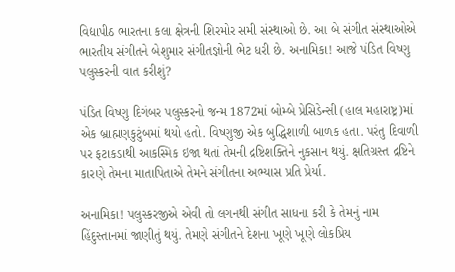વિદ્યાપીઠ ભારતના કલા ક્ષેત્રની શિરમોર સમી સંસ્થાઓ છે. આ બે સંગીત સંસ્થાઓએ ભારતીય સંગીતને બેશુમાર સંગીતજ્ઞોની ભેટ ધરી છે. અનામિકા! આજે પંડિત વિષ્ણુ પલુસ્કરની વાત કરીશું?

પંડિત વિષ્ણુ દિગંબર પલુસ્કરનો જન્મ 1872માં બોમ્બે પ્રેસિડેન્સી (હાલ મહારાષ્ટ્ર)માં એક બ્રાહ્મણકુટુંબમાં થયો હતો. વિષ્ણુજી એક બુદ્ધિશાળી બાળક હતા. પરંતુ દિવાળી પર ફટાકડાથી આકસ્મિક ઇજા થતાં તેમની દ્રષ્ટિશક્તિને નુકસાન થયું. ક્ષતિગ્રસ્ત દ્રષ્ટિને કારણે તેમના માતાપિતાએ તેમને સંગીતના અભ્યાસ પ્રતિ પ્રેર્યા.

અનામિકા! પલુસ્કરજીએ એવી તો લગનથી સંગીત સાધના કરી કે તેમનું નામ હિંદુસ્તાનમાં જાણીતું થયું. તેમણે સંગીતને દેશના ખૂણે ખૂણે લોકપ્રિય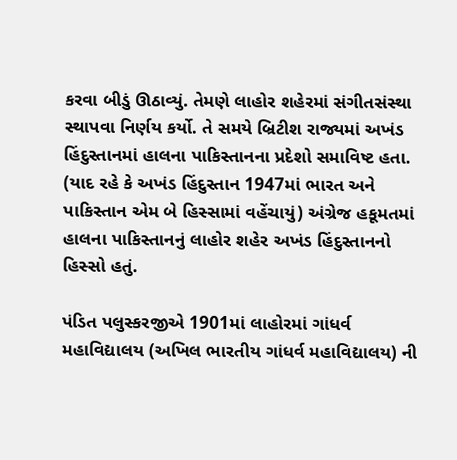કરવા બીડું ઊઠાવ્યું. તેમણે લાહોર શહેરમાં સંગીતસંસ્થા સ્થાપવા નિર્ણય કર્યો. તે સમયે બ્રિટીશ રાજ્યમાં અખંડ હિંદુસ્તાનમાં હાલના પાકિસ્તાનના પ્રદેશો સમાવિષ્ટ હતા. (યાદ રહે કે અખંડ હિંદુસ્તાન 1947માં ભારત અને પાકિસ્તાન એમ બે હિસ્સામાં વહેંચાયું) અંગ્રેજ હકૂમતમાં હાલના પાકિસ્તાનનું લાહોર શહેર અખંડ હિંદુસ્તાનનો હિસ્સો હતું.

પંડિત પલુસ્કરજીએ 1901માં લાહોરમાં ગાંધર્વ મહાવિદ્યાલય (અખિલ ભારતીય ગાંધર્વ મહાવિદ્યાલય) ની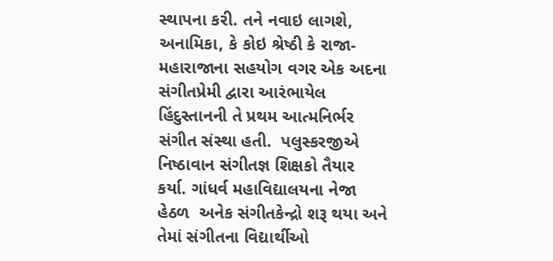સ્થાપના કરી. તને નવાઇ લાગશે, અનામિકા, કે કોઇ શ્રેષ્ઠી કે રાજા-મહારાજાના સહયોગ વગર એક અદના સંગીતપ્રેમી દ્વારા આરંભાયેલ હિંદુસ્તાનની તે પ્રથમ આત્મનિર્ભર સંગીત સંસ્થા હતી.  પલુસ્કરજીએ નિષ્ઠાવાન સંગીતજ્ઞ શિક્ષકો તૈયાર કર્યા. ગાંધર્વ મહાવિદ્યાલયના નેજા હેઠળ  અનેક સંગીતકેન્દ્રો શરૂ થયા અને તેમાં સંગીતના વિદ્યાર્થીઓ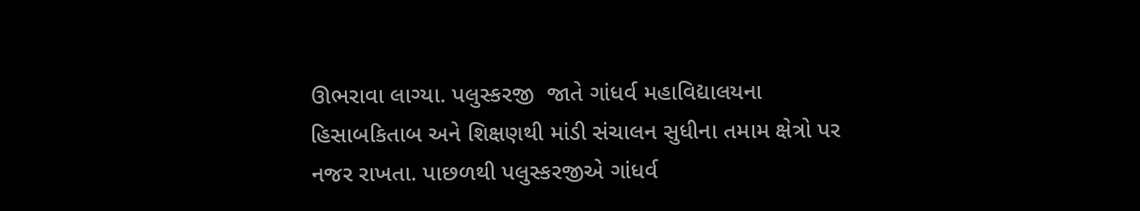ઊભરાવા લાગ્યા. પલુસ્કરજી  જાતે ગાંધર્વ મહાવિદ્યાલયના હિસાબકિતાબ અને શિક્ષણથી માંડી સંચાલન સુધીના તમામ ક્ષેત્રો પર નજર રાખતા. પાછળથી પલુસ્કરજીએ ગાંધર્વ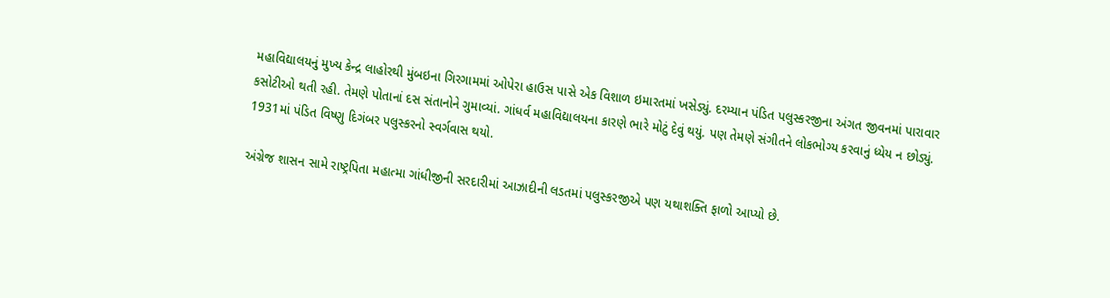મહાવિદ્યાલયનું મુખ્ય કેન્દ્ર લાહોરથી મુંબઇના ગિરગામમાં ઓપેરા હાઉસ પાસે એક વિશાળ ઇમારતમાં ખસેડ્યું. દરમ્યાન પંડિત પલુસ્કરજીના અંગત જીવનમાં પારાવાર કસોટીઓ થતી રહી. તેમણે પોતાનાં દસ સંતાનોને ગુમાવ્યાં. ગાંધર્વ મહાવિદ્યાલયના કારણે ભારે મોટું દેવું થયું. પણ તેમણે સંગીતને લોકભોગ્ય કરવાનું ધ્યેય ન છોડ્યું. 1931માં પંડિત વિષ્ણુ દિગંબર પલુસ્કરનો સ્વર્ગવાસ થયો.

અંગ્રેજ શાસન સામે રાષ્ટ્રપિતા મહાત્મા ગાંધીજીની સરદારીમાં આઝાદીની લડતમાં પલુસ્કરજીએ પણ યથાશક્તિ ફાળો આપ્યો છે.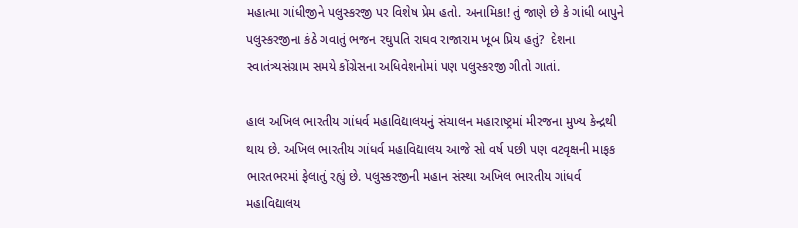મહાત્મા ગાંધીજીને પલુસ્કરજી પર વિશેષ પ્રેમ હતો. અનામિકા! તું જાણે છે કે ગાંધી બાપુને પલુસ્કરજીના કંઠે ગવાતું ભજન રઘુપતિ રાઘવ રાજારામ ખૂબ પ્રિય હતું?  દેશના સ્વાતંત્ર્યસંગ્રામ સમયે કોંગ્રેસના અધિવેશનોમાં પણ પલુસ્કરજી ગીતો ગાતાં.

હાલ અખિલ ભારતીય ગાંધર્વ મહાવિદ્યાલયનું સંચાલન મહારાષ્ટ્રમાં મીરજના મુખ્ય કેન્દ્રથી થાય છે. અખિલ ભારતીય ગાંધર્વ મહાવિદ્યાલય આજે સો વર્ષ પછી પણ વટવૃક્ષની માફક ભારતભરમાં ફેલાતું રહ્યું છે. પલુસ્કરજીની મહાન સંસ્થા અખિલ ભારતીય ગાંધર્વ મહાવિદ્યાલય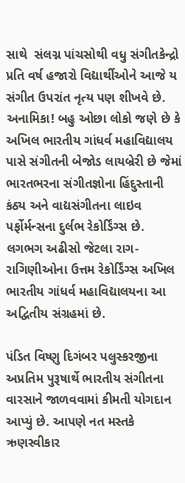સાથે  સંલગ્ન પાંચસોથી વધુ સંગીતકેન્દ્રો પ્રતિ વર્ષ હજારો વિદ્યાર્થીઓને આજે ય સંગીત ઉપરાંત નૃત્ય પણ શીખવે છે. અનામિકા! બહુ ઓછા લોકો જણે છે કે અખિલ ભારતીય ગાંધર્વ મહાવિદ્યાલય પાસે સંગીતની બેજોડ લાયબ્રેરી છે જેમાં ભારતભરના સંગીતજ્ઞોના હિંદુસ્તાની કંઠ્ય અને વાદ્યસંગીતના લાઇવ પર્ફોર્મન્સના દુર્લભ રેકોર્ડિંગ્સ છે. લગભગ અઢીસો જેટલા રાગ-રાગિણીઓના ઉત્તમ રેકોર્ડિંગ્સ અખિલ ભારતીય ગાંધર્વ મહાવિદ્યાલયના આ અદ્વિતીય સંગ્રહમાં છે.

પંડિત વિષ્ણુ દિગંબર પલુસ્કરજીના અપ્રતિમ પુરૂષાર્થે ભારતીય સંગીતના વારસાને જાળવવામાં કીમતી યોગદાન આપ્યું છે. આપણે નત મસ્તકે ઋણસ્વીકાર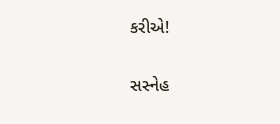કરીએ!

સસ્નેહ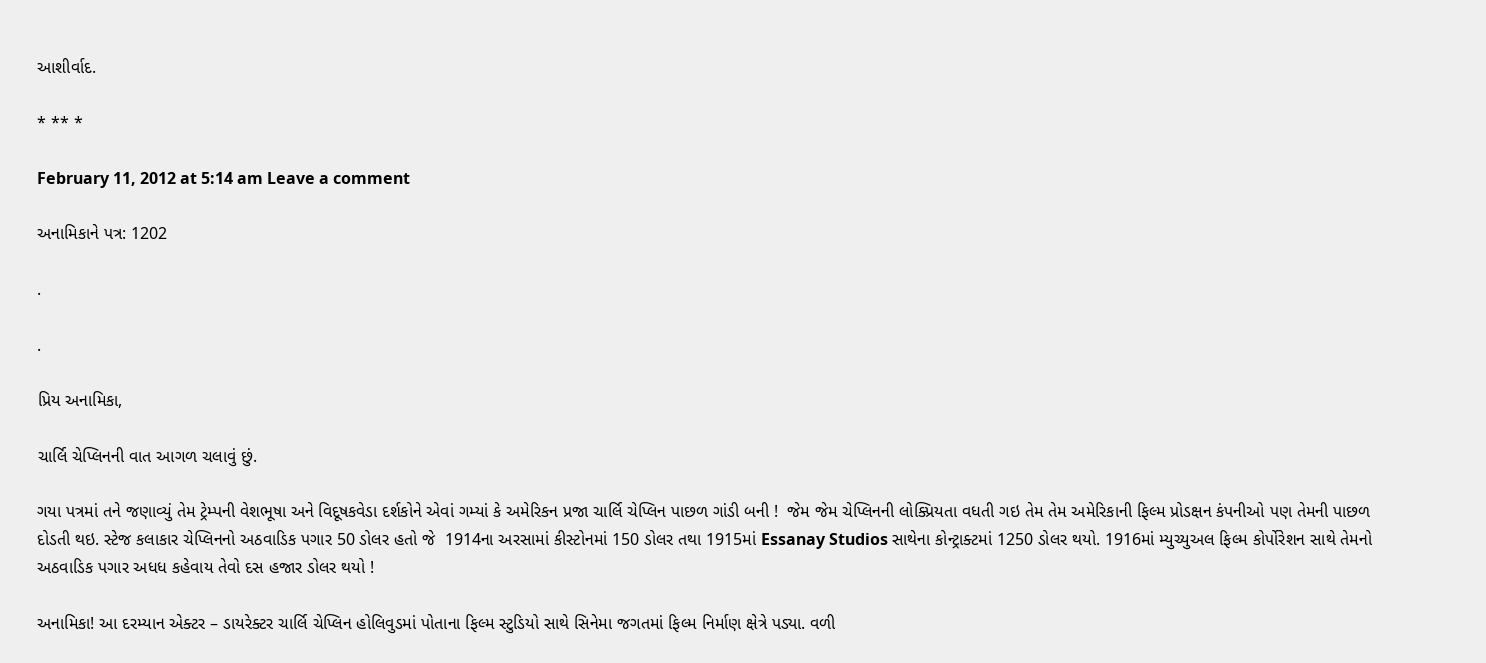આશીર્વાદ.

* ** *

February 11, 2012 at 5:14 am Leave a comment

અનામિકાને પત્ર: 1202

.

.

પ્રિય અનામિકા,

ચાર્લિ ચેપ્લિનની વાત આગળ ચલાવું છું.

ગયા પત્રમાં તને જણાવ્યું તેમ ટ્રેમ્પની વેશભૂષા અને વિદૂષકવેડા દર્શકોને એવાં ગમ્યાં કે અમેરિકન પ્રજા ચાર્લિ ચેપ્લિન પાછળ ગાંડી બની !  જેમ જેમ ચેપ્લિનની લોક્પ્રિયતા વધતી ગઇ તેમ તેમ અમેરિકાની ફિલ્મ પ્રોડક્ષન કંપનીઓ પણ તેમની પાછળ દોડતી થઇ. સ્ટેજ કલાકાર ચેપ્લિનનો અઠવાડિક પગાર 50 ડોલર હતો જે  1914ના અરસામાં કીસ્ટોનમાં 150 ડોલર તથા 1915માં Essanay Studios સાથેના કોન્ટ્રાક્ટમાં 1250 ડોલર થયો. 1916માં મ્યુચ્યુઅલ ફિલ્મ કોર્પોરેશન સાથે તેમનો અઠવાડિક પગાર અધધ કહેવાય તેવો દસ હજાર ડોલર થયો !

અનામિકા! આ દરમ્યાન એક્ટર – ડાયરેક્ટર ચાર્લિ ચેપ્લિન હોલિવુડમાં પોતાના ફિલ્મ સ્ટુડિયો સાથે સિનેમા જગતમાં ફિલ્મ નિર્માણ ક્ષેત્રે પડ્યા. વળી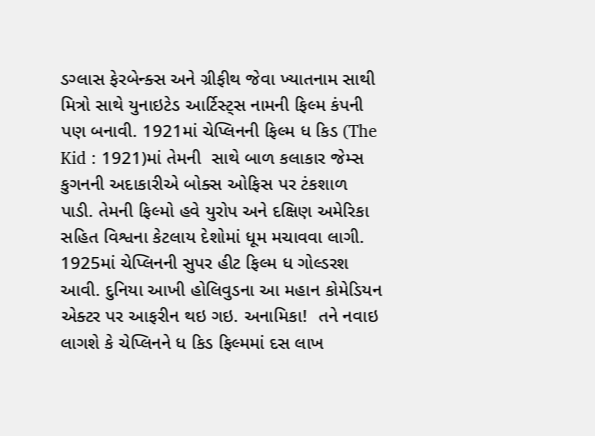ડગ્લાસ ફેરબેન્ક્સ અને ગ્રીફીથ જેવા ખ્યાતનામ સાથી મિત્રો સાથે યુનાઇટેડ આર્ટિસ્ટ્સ નામની ફિલ્મ કંપની પણ બનાવી. 1921માં ચેપ્લિનની ફિલ્મ ધ કિડ (The Kid : 1921)માં તેમની  સાથે બાળ કલાકાર જેમ્સ કુગનની અદાકારીએ બોક્સ ઓફિસ પર ટંકશાળ પાડી. તેમની ફિલ્મો હવે યુરોપ અને દક્ષિણ અમેરિકા સહિત વિશ્વના કેટલાય દેશોમાં ધૂમ મચાવવા લાગી. 1925માં ચેપ્લિનની સુપર હીટ ફિલ્મ ધ ગોલ્ડરશ આવી. દુનિયા આખી હોલિવુડના આ મહાન કોમેડિયન એક્ટર પર આફરીન થઇ ગઇ. અનામિકા!  તને નવાઇ લાગશે કે ચેપ્લિનને ધ કિડ ફિલ્મમાં દસ લાખ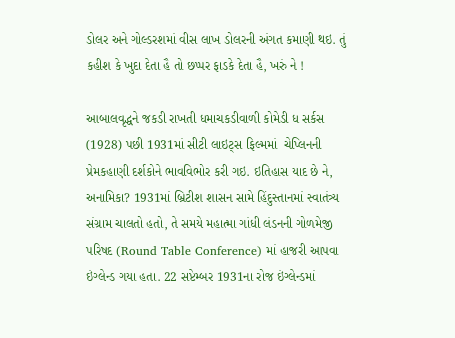ડોલર અને ગોલ્ડરશમાં વીસ લાખ ડોલરની અંગત કમાણી થઇ. તું કહીશ કે ખુદા દેતા હૈ તો છપ્પર ફાડકે દેતા હૈ, ખરું ને !

આબાલવૃદ્ધને જકડી રાખતી ધમાચકડીવાળી કોમેડી ધ સર્કસ (1928) પછી 1931માં સીટી લાઇટ્સ ફિલ્મમાં  ચેપ્લિનની પ્રેમકહાણી દર્શકોને ભાવવિભોર કરી ગઇ. ઇતિહાસ યાદ છે ને, અનામિકા? 1931માં બ્રિટીશ શાસન સામે હિંદુસ્તાનમાં સ્વાતંત્ર્ય સંગ્રામ ચાલતો હતો, તે સમયે મહાત્મા ગાંધી લંડનની ગોળમેજી પરિષદ (Round Table Conference) માં હાજરી આપવા ઇંગ્લેન્ડ ગયા હતા. 22 સપ્ટેમ્બર 1931ના રોજ ઇંગ્લેન્ડમાં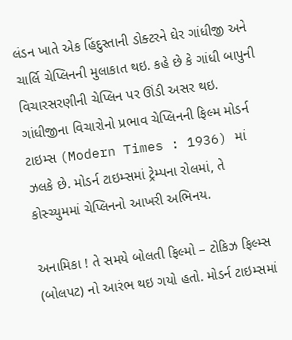લંડન ખાતે એક હિંદુસ્તાની ડોક્ટરને ઘેર ગાંધીજી અને ચાર્લિ ચેપ્લિનની મુલાકાત થઇ. કહે છે કે ગાંધી બાપુની  વિચારસરણીની ચેપ્લિન પર ઊંડી અસર થઇ. ગાંધીજીના વિચારોનો પ્રભાવ ચેપ્લિનની ફિલ્મ મોડર્ન ટાઇમ્સ (Modern Times : 1936) માં ઝલકે છે. મોડર્ન ટાઇમ્સમાં ટ્રેમ્પના રોલમાં, તે કોસ્ચ્યુમમાં ચેપ્લિનનો આખરી અભિનય.

અનામિકા ! તે સમયે બોલતી ફિલ્મો – ટોકિઝ ફિલ્મ્સ (બોલપટ) નો આરંભ થઇ ગયો હતો. મોડર્ન ટાઇમ્સમાં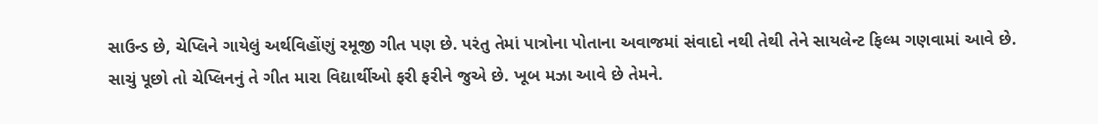સાઉન્ડ છે, ચેપ્લિને ગાયેલું અર્થવિહોંણું રમૂજી ગીત પણ છે. પરંતુ તેમાં પાત્રોના પોતાના અવાજમાં સંવાદો નથી તેથી તેને સાયલેન્ટ ફિલ્મ ગણવામાં આવે છે. સાચું પૂછો તો ચેપ્લિનનું તે ગીત મારા વિદ્યાર્થીઓ ફરી ફરીને જુએ છે. ખૂબ મઝા આવે છે તેમને.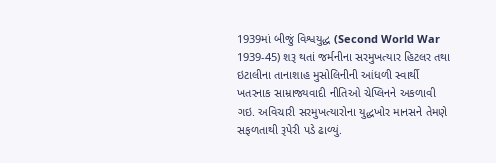1939માં બીજું વિશ્વયુદ્ધ (Second World War 1939-45) શરૂ થતાં જર્મનીના સરમુખત્યાર હિટલર તથા ઇટાલીના તાનાશાહ મુસોલિનીની આંધળી સ્વાર્થી ખતરનાક સામ્રાજ્યવાદી નીતિઓ ચેપ્લિનને અકળાવી ગઇ. અવિચારી સરમુખત્યારોના યુદ્ધખોર માનસને તેમણે સફળતાથી રૂપેરી પડે ઢાળ્યું.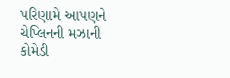પરિણામે આપણને ચેપ્લિનની મઝાની કોમેડી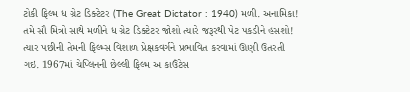ટોકી ફિલ્મ ધ ગ્રેટ ડિક્ટેટર (The Great Dictator : 1940) મળી. અનામિકા! તમે સૌ મિત્રો સાથે મળીને ધ ગ્રેટ ડિક્ટેટર જોશો ત્યારે જરૂરથી પેટ પકડીને હસશો! ત્યાર પછીની તેમની ફિલ્મ્સ વિશાળ પ્રેક્ષકવર્ગને પ્રભાવિત કરવામાં ઊણી ઉતરતી ગઇ. 1967માં ચેપ્લિનની છેલ્લી ફિલ્મ અ કાઉંટેસ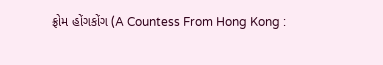ફ્રોમ હોંગકોંગ (A Countess From Hong Kong :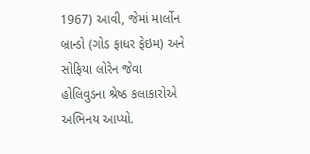1967) આવી, જેમાં માર્લોન બ્રાન્ડો (ગોડ ફાધર ફેઇમ) અને સોફિયા લોરેન જેવા હોલિવુડના શ્રેષ્ઠ કલાકારોએ અભિનય આપ્યો.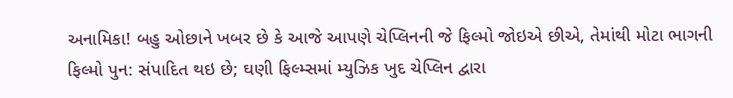અનામિકા! બહુ ઓછાને ખબર છે કે આજે આપણે ચેપ્લિનની જે ફિલ્મો જોઇએ છીએ, તેમાંથી મોટા ભાગની ફિલ્મો પુન: સંપાદિત થઇ છે; ઘણી ફિલ્મ્સમાં મ્યુઝિક ખુદ ચેપ્લિન દ્વારા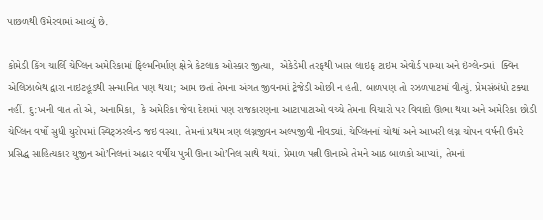પાછળથી ઉમેરવામાં આવ્યું છે.

કોમેડી કિંગ ચાર્લિ ચેપ્લિન અમેરિકામાં ફિલ્મનિર્માણ ક્ષેત્રે કેટલાક ઓસ્કાર જીત્યા,  એકેડેમી તરફથી ખાસ લાઇફ ટાઇમ એવોર્ડ પામ્યા અને ઇંગ્લેન્ડમાં  ક્વિન એલિઝાબેથ દ્વારા નાઇટહૂડથી સન્માનિત પણ થયા; આમ છતાં તેમના અંગત જીવનમાં ટ્રેજેડી ઓછી ન હતી. બાળપણ તો રઝળપાટમાં વીત્યું. પ્રેમસંબંધો ટક્યા નહીં. દુ:ખની વાત તો એ, અનામિકા,  કે અમેરિકા જેવા દેશમાં પણ રાજકારણના આટાપાટાઓ વચ્ચે તેમના વિચારો પર વિવાદો ઊભા થયા અને અમેરિકા છોડી ચેપ્લિન વર્ષો સુધી યુરોપમાં સ્વિટ્ઝરલેન્ડ જઇ વસ્યા. તેમનાં પ્રથમ ત્રણ લગ્નજીવન અલ્પજીવી નીવડ્યાં. ચેપ્લિનનાં ચોથાં અને આખરી લગ્ન ચોપન વર્ષની ઉંમરે પ્રસિદ્ધ સાહિત્યકાર યુજીન ઓ’નિલનાં અઢાર વર્ષીય પુત્રી ઊના ઓ’નિલ સાથે થયાં. પ્રેમાળ પત્ની ઊનાએ તેમને આઠ બાળકો આપ્યાં, તેમનાં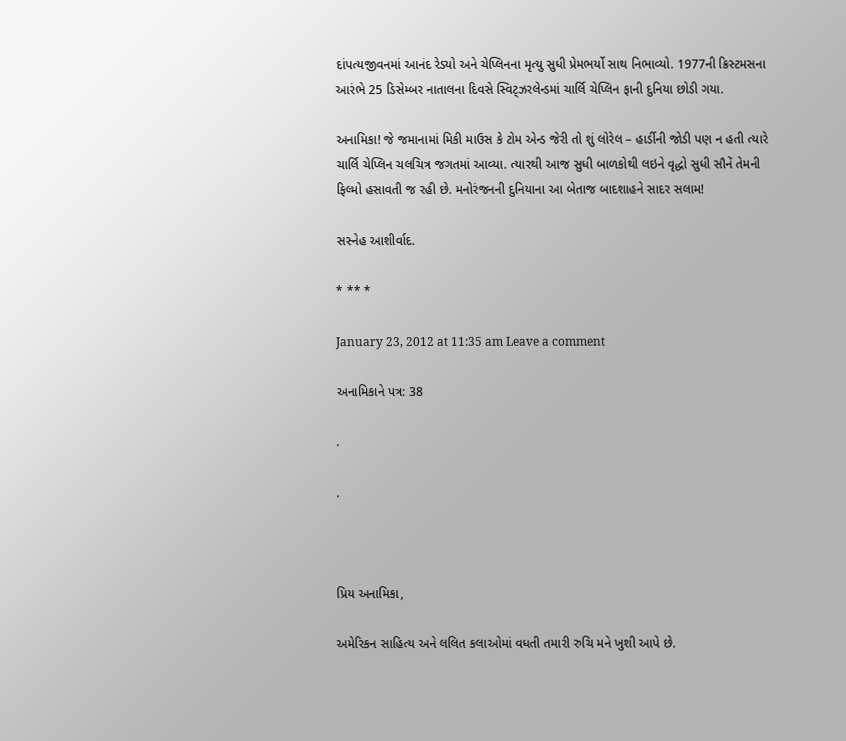દાંપત્યજીવનમાં આનંદ રેડ્યો અને ચેપ્લિનના મૃત્યુ સુધી પ્રેમભર્યો સાથ નિભાવ્યો. 1977ની ક્રિસ્ટમસના આરંભે 25 ડિસેમ્બર નાતાલના દિવસે સ્વિટ્ઝરલેન્ડમાં ચાર્લિ ચેપ્લિન ફાની દુનિયા છોડી ગયા.

અનામિકા! જે જમાનામાં મિકી માઉસ કે ટોમ એન્ડ જેરી તો શું લોરેલ – હાર્ડીની જોડી પણ ન હતી ત્યારે ચાર્લિ ચેપ્લિન ચલચિત્ર જગતમાં આવ્યા. ત્યારથી આજ સુધી બાળકોથી લઇને વૃદ્ધો સુધી સૌનેં તેમની ફિલ્મો હસાવતી જ રહી છે. મનોરંજનની દુનિયાના આ બેતાજ બાદશાહને સાદર સલામ!

સસ્નેહ આશીર્વાદ.

* ** *

January 23, 2012 at 11:35 am Leave a comment

અનામિકાને પત્ર: 38

.

.



પ્રિય અનામિકા,

અમેરિકન સાહિત્ય અને લલિત કલાઓમાં વધતી તમારી રુચિ મને ખુશી આપે છે.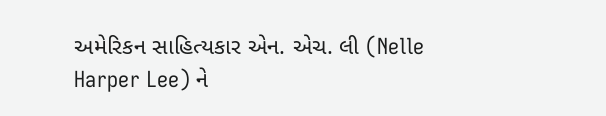અમેરિકન સાહિત્યકાર એન. એચ. લી (Nelle Harper Lee) ને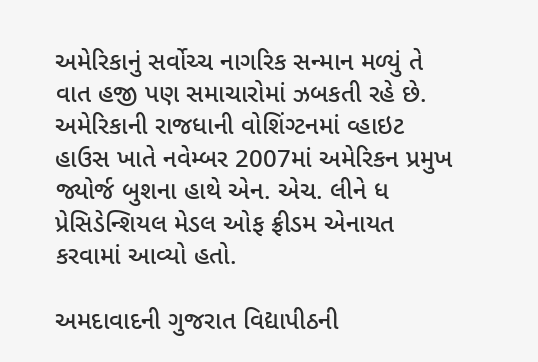અમેરિકાનું સર્વોચ્ચ નાગરિક સન્માન મળ્યું તે વાત હજી પણ સમાચારોમાં ઝબકતી રહે છે. અમેરિકાની રાજધાની વોશિંગ્ટનમાં વ્હાઇટ હાઉસ ખાતે નવેમ્બર 2007માં અમેરિકન પ્રમુખ જ્યોર્જ બુશના હાથે એન. એચ. લીને ધ પ્રેસિડેન્શિયલ મેડલ ઓફ ફ્રીડમ એનાયત કરવામાં આવ્યો હતો.

અમદાવાદની ગુજરાત વિદ્યાપીઠની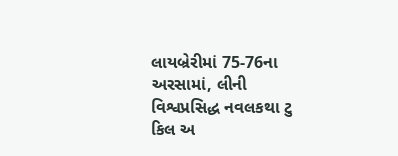લાયબ્રેરીમાં 75-76ના અરસામાં, લીની વિશ્વપ્રસિદ્ધ નવલકથા ટુ કિલ અ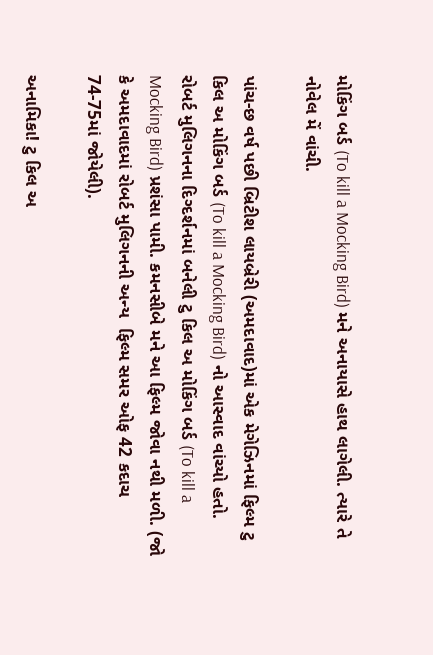મોકિંગ બર્ડ (To kill a Mocking Bird) મને અનાયાસે હાથ લાગેલી. ત્યારે તે નોવેલ મેં વાંચી.

પાંચ-છ વર્ષ પછી બ્રિટીશ લાયબ્રેરી (અમદાવાદ)માં એક મેગેઝિનમાં ફિલ્મ ટુ કિલ અ મોકિંગ બર્ડ (To kill a Mocking Bird) નો આસ્વાદ વાંચ્યો હતો. રોબર્ટ મુલિગનના દિગ્દર્શનમાં બનેલી ટુ કિલ અ મોકિંગ બર્ડ (To kill a Mocking Bird) પ્રશંસા પામી. કમનસીબે મને આ ફિલ્મ જોવા નથી મળી. (જો કે અમદાવાદમાં રોબર્ટ મુલિગનની અન્ય  ફિલ્મ સમર ઓફ 42 કદાચ 74-75માં જોયેલી).

અનામિકા! ટુ કિલ અ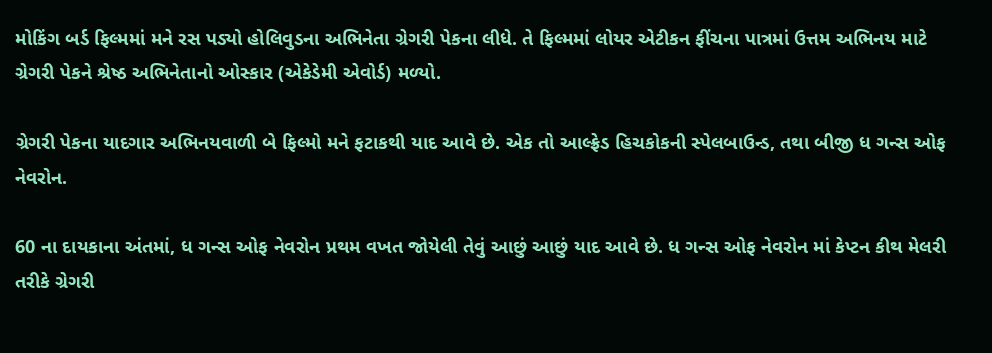મોકિંગ બર્ડ ફિલ્મમાં મને રસ પડ્યો હોલિવુડના અભિનેતા ગ્રેગરી પેકના લીધે. તે ફિલ્મમાં લોયર એટીકન ફીંચના પાત્રમાં ઉત્તમ અભિનય માટે ગ્રેગરી પેકને શ્રેષ્ઠ અભિનેતાનો ઓસ્કાર (એકેડેમી એવોર્ડ) મળ્યો.

ગ્રેગરી પેકના યાદગાર અભિનયવાળી બે ફિલ્મો મને ફટાકથી યાદ આવે છે. એક તો આલ્ફ્રેડ હિચકોકની સ્પેલબાઉન્ડ, તથા બીજી ધ ગન્સ ઓફ નેવરોન.

60 ના દાયકાના અંતમાં, ધ ગન્સ ઓફ નેવરોન પ્રથમ વખત જોયેલી તેવું આછું આછું યાદ આવે છે. ધ ગન્સ ઓફ નેવરોન માં કેપ્ટન કીથ મેલરી તરીકે ગ્રેગરી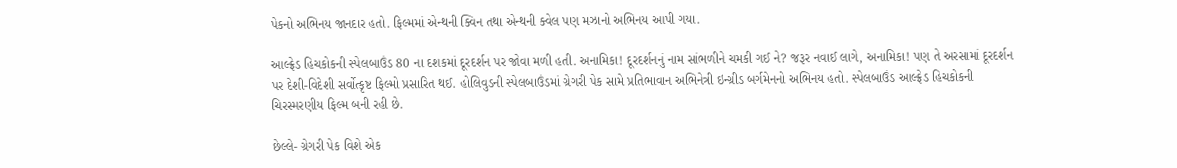પેકનો અભિનય જાનદાર હતો. ફિલ્મમાં એન્થની ક્વિન તથા એન્થની ક્વેલ પણ મઝાનો અભિનય આપી ગયા.

આલ્ફ્રેડ હિચકોકની સ્પેલબાઉંડ 80 ના દશકમાં દૂરદર્શન પર જોવા મળી હતી. અનામિકા! દૂરદર્શનનું નામ સાંભળીને ચમકી ગઈ ને? જરૂર નવાઈ લાગે, અનામિકા! પણ તે અરસામાં દૂરદર્શન પર દેશી-વિદેશી સર્વોત્કૃષ્ટ ફિલ્મો પ્રસારિત થઈ. હોલિવુડની સ્પેલબાઉંડમાં ગ્રેગરી પેક સામે પ્રતિભાવાન અભિનેત્રી ઇન્ગ્રીડ બર્ગમેનનો અભિનય હતો. સ્પેલબાઉંડ આલ્ફ્રેડ હિચકોકની ચિરસ્મરણીય ફિલ્મ બની રહી છે.

છેલ્લે- ગ્રેગરી પેક વિશે એક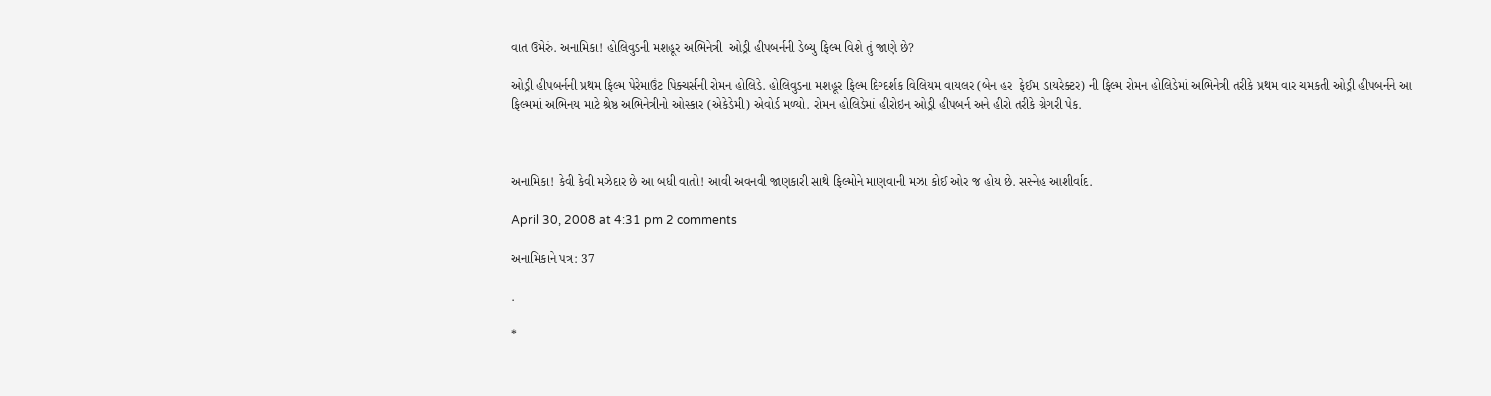વાત ઉમેરું. અનામિકા! હોલિવુડની મશહૂર અભિનેત્રી  ઓડ્રી હીપબર્નની ડેબ્યુ ફિલ્મ વિશે તું જાણે છે?

ઓડ્રી હીપબર્નની પ્રથમ ફિલ્મ પેરેમાઉંટ પિક્ચર્સની રોમન હોલિડે. હોલિવુડના મશહૂર ફિલ્મ દિગ્દર્શક વિલિયમ વાયલર (બેન હર  ફેઈમ ડાયરેક્ટર) ની ફિલ્મ રોમન હોલિડેમાં અભિનેત્રી તરીકે પ્રથમ વાર ચમકતી ઓડ્રી હીપબર્નને આ ફિલ્મમાં અભિનય માટે શ્રેષ્ઠ અભિનેત્રીનો ઓસ્કાર (એકેડેમી) એવોર્ડ મળ્યો. રોમન હોલિડેમાં હીરોઇન ઓડ્રી હીપબર્ન અને હીરો તરીકે ગ્રેગરી પેક.



અનામિકા! કેવી કેવી મઝેદાર છે આ બધી વાતો! આવી અવનવી જાણકારી સાથે ફિલ્મોને માણવાની મઝા કોઈ ઓર જ હોય છે. સસ્નેહ આશીર્વાદ.

April 30, 2008 at 4:31 pm 2 comments

અનામિકાને પત્ર: 37

.

*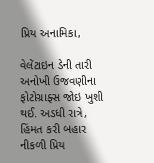પ્રિય અનામિકા,

વેલેંટાઇન ડેની તારી અનોખી ઉજવણીના ફોટોગ્રાફ્સ જોઇ ખુશી થઈ. અડધી રાત્રે, હિંમત કરી બહાર નીકળી પ્રિય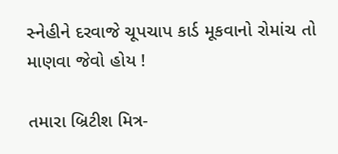સ્નેહીને દરવાજે ચૂપચાપ કાર્ડ મૂકવાનો રોમાંચ તો માણવા જેવો હોય !

તમારા બ્રિટીશ મિત્ર-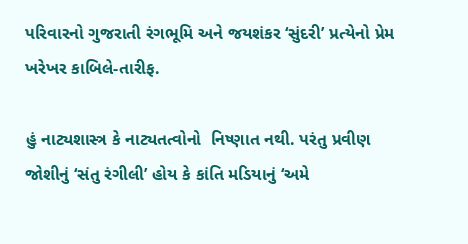પરિવારનો ગુજરાતી રંગભૂમિ અને જયશંકર ‘સુંદરી’ પ્રત્યેનો પ્રેમ ખરેખર કાબિલે-તારીફ.

હું નાટ્યશાસ્ત્ર કે નાટ્યતત્વોનો  નિષ્ણાત નથી. પરંતુ પ્રવીણ જોશીનું ‘સંતુ રંગીલી’ હોય કે કાંતિ મડિયાનું ‘અમે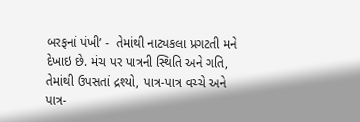બરફનાં પંખી’ -  તેમાંથી નાટ્યકલા પ્રગટતી મને દેખાઇ છે. મંચ પર પાત્રની સ્થિતિ અને ગતિ, તેમાંથી ઉપસતાં દ્રશ્યો, પાત્ર-પાત્ર વચ્ચે અને પાત્ર-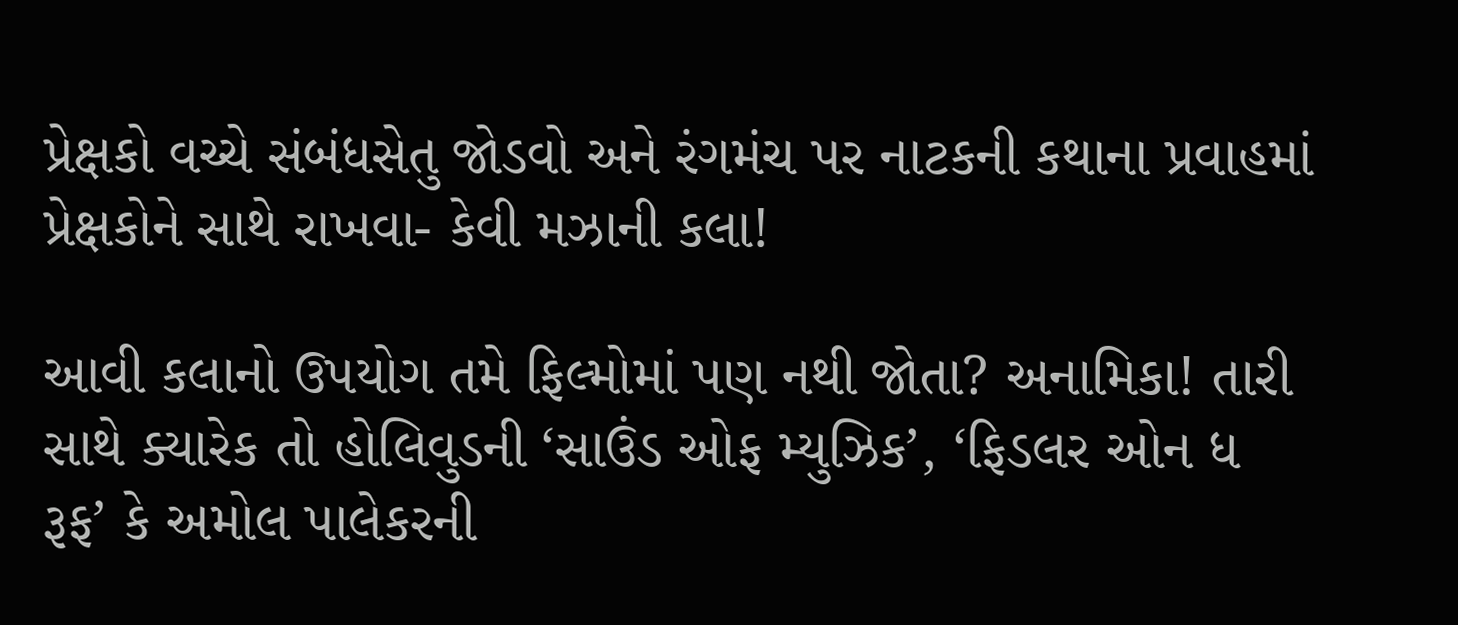પ્રેક્ષકો વચ્ચે સંબંધસેતુ જોડવો અને રંગમંચ પર નાટકની કથાના પ્રવાહમાં પ્રેક્ષકોને સાથે રાખવા- કેવી મઝાની કલા!

આવી કલાનો ઉપયોગ તમે ફિલ્મોમાં પણ નથી જોતા? અનામિકા! તારી સાથે ક્યારેક તો હોલિવુડની ‘સાઉંડ ઓફ મ્યુઝિક’, ‘ફિડલર ઓન ધ રૂફ’ કે અમોલ પાલેકરની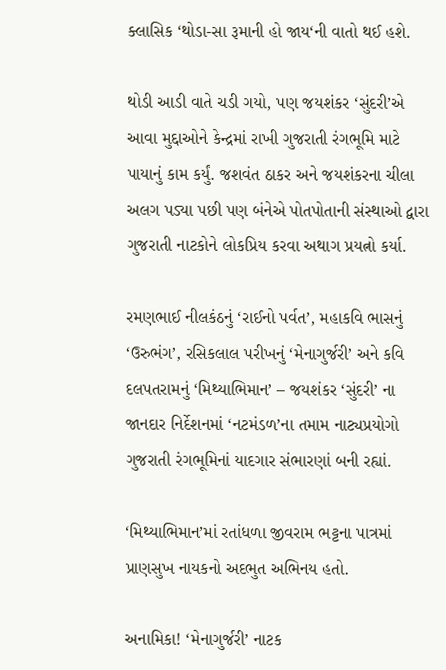ક્લાસિક ‘થોડા-સા રૂમાની હો જાય‘ની વાતો થઈ હશે.

થોડી આડી વાતે ચડી ગયો, પણ જયશંકર ‘સુંદરી’એ આવા મુદ્દાઓને કેન્દ્રમાં રાખી ગુજરાતી રંગભૂમિ માટે પાયાનું કામ કર્યું. જશવંત ઠાકર અને જયશંકરના ચીલા અલગ પડ્યા પછી પણ બંનેએ પોતપોતાની સંસ્થાઓ દ્વારા ગુજરાતી નાટકોને લોકપ્રિય કરવા અથાગ પ્રયત્નો કર્યા.

રમણભાઈ નીલકંઠનું ‘રાઈનો પર્વત’, મહાકવિ ભાસનું ‘ઉરુભંગ’, રસિકલાલ પરીખનું ‘મેનાગુર્જરી’ અને કવિ દલપતરામનું ‘મિથ્યાભિમાન’ – જયશંકર ‘સુંદરી’ ના જાનદાર નિર્દેશનમાં ‘નટમંડળ’ના તમામ નાટ્યપ્રયોગો ગુજરાતી રંગભૂમિનાં યાદગાર સંભારણાં બની રહ્યાં.

‘મિથ્યાભિમાન’માં રતાંધળા જીવરામ ભટ્ટના પાત્રમાં પ્રાણસુખ નાયકનો અદભુત અભિનય હતો.

અનામિકા! ‘મેનાગુર્જરી’ નાટક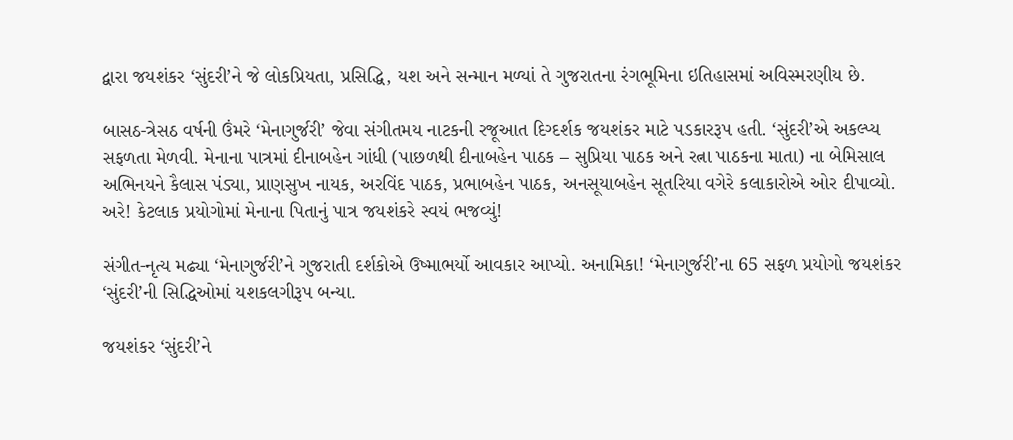દ્વારા જયશંકર ‘સુંદરી’ને જે લોકપ્રિયતા, પ્રસિદ્ધિ, યશ અને સન્માન મળ્યાં તે ગુજરાતના રંગભૂમિના ઇતિહાસમાં અવિસ્મરણીય છે.

બાસઠ-ત્રેસઠ વર્ષની ઉંમરે ‘મેનાગુર્જરી’ જેવા સંગીતમય નાટકની રજૂઆત દિગ્દર્શક જયશંકર માટે પડકારરૂપ હતી. ‘સુંદરી’એ અકલ્પ્ય સફળતા મેળવી. મેનાના પાત્રમાં દીનાબહેન ગાંધી (પાછળથી દીનાબહેન પાઠક – સુપ્રિયા પાઠક અને રત્ના પાઠકના માતા) ના બેમિસાલ અભિનયને કૈલાસ પંડ્યા, પ્રાણસુખ નાયક, અરવિંદ પાઠક, પ્રભાબહેન પાઠક, અનસૂયાબહેન સૂતરિયા વગેરે કલાકારોએ ઓર દીપાવ્યો.  અરે! કેટલાક પ્રયોગોમાં મેનાના પિતાનું પાત્ર જયશંકરે સ્વયં ભજવ્યું!

સંગીત-નૃત્ય મઢ્યા ‘મેનાગુર્જરી’ને ગુજરાતી દર્શકોએ ઉષ્માભર્યો આવકાર આપ્યો. અનામિકા! ‘મેનાગુર્જરી’ના 65 સફળ પ્રયોગો જયશંકર ‘સુંદરી’ની સિદ્ધિઓમાં યશકલગીરૂપ બન્યા.

જયશંકર ‘સુંદરી’ને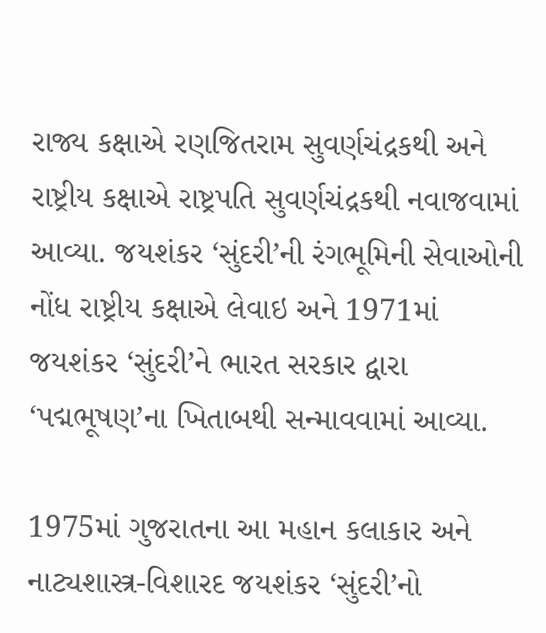રાજ્ય કક્ષાએ રણજિતરામ સુવર્ણચંદ્રકથી અને રાષ્ટ્રીય કક્ષાએ રાષ્ટ્રપતિ સુવર્ણચંદ્રકથી નવાજવામાં આવ્યા. જયશંકર ‘સુંદરી’ની રંગભૂમિની સેવાઓની નોંધ રાષ્ટ્રીય કક્ષાએ લેવાઇ અને 1971માં જયશંકર ‘સુંદરી’ને ભારત સરકાર દ્વારા ‘પદ્મભૂષણ’ના ખિતાબથી સન્માવવામાં આવ્યા.

1975માં ગુજરાતના આ મહાન કલાકાર અને નાટ્યશાસ્ત્ર-વિશારદ જયશંકર ‘સુંદરી’નો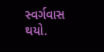સ્વર્ગવાસ થયો.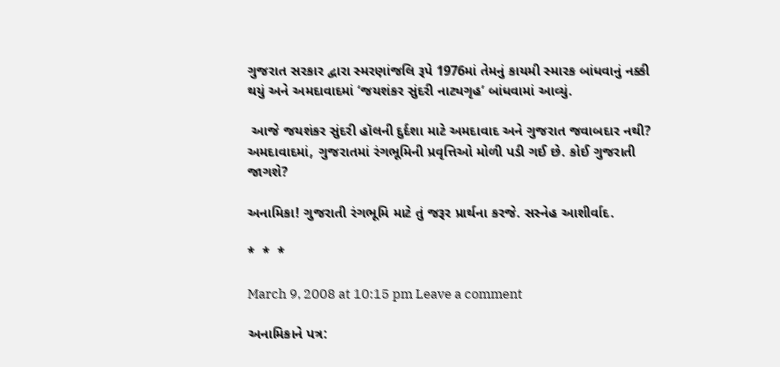ગુજરાત સરકાર દ્વારા સ્મરણાંજલિ રૂપે 1976માં તેમનું કાયમી સ્મારક બાંધવાનું નક્કી થયું અને અમદાવાદમાં ‘જયશંકર સુંદરી નાટ્યગૃહ’ બાંધવામાં આવ્યું.

 આજે જયશંકર સુંદરી હૉલની દુર્દશા માટે અમદાવાદ અને ગુજરાત જવાબદાર નથી? અમદાવાદમાં, ગુજરાતમાં રંગભૂમિની પ્રવૃત્તિઓ મોળી પડી ગઈ છે. કોઈ ગુજરાતી જાગશે?

અનામિકા! ગુજરાતી રંગભૂમિ માટે તું જરૂર પ્રાર્થના કરજે. સસ્નેહ આશીર્વાદ.

*  *  *

March 9, 2008 at 10:15 pm Leave a comment

અનામિકાને પત્ર: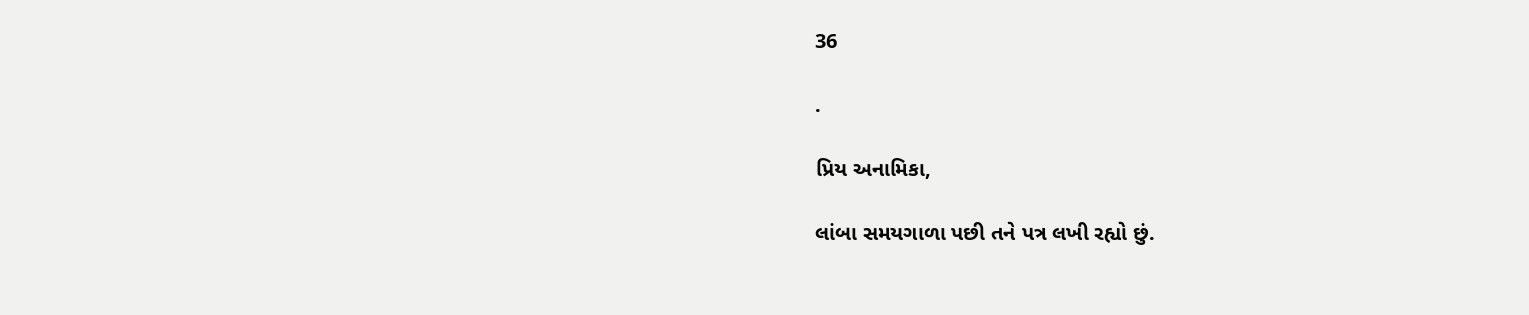36

.

પ્રિય અનામિકા,

લાંબા સમયગાળા પછી તને પત્ર લખી રહ્યો છું.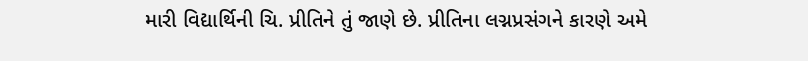મારી વિદ્યાર્થિની ચિ. પ્રીતિને તું જાણે છે. પ્રીતિના લગ્નપ્રસંગને કારણે અમે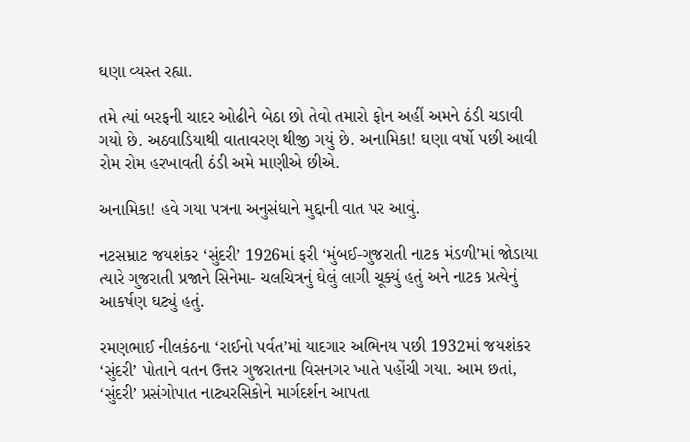ઘણા વ્યસ્ત રહ્યા.

તમે ત્યાં બરફની ચાદર ઓઢીને બેઠા છો તેવો તમારો ફોન અહીં અમને ઠંડી ચડાવી ગયો છે. અઠવાડિયાથી વાતાવરણ થીજી ગયું છે. અનામિકા! ઘણા વર્ષો પછી આવી રોમ રોમ હરખાવતી ઠંડી અમે માણીએ છીએ.

અનામિકા! હવે ગયા પત્રના અનુસંધાને મુદ્દાની વાત પર આવું.

નટસમ્રાટ જયશંકર ‘સુંદરી’ 1926માં ફરી ‘મુંબઈ-ગુજરાતી નાટક મંડળી’માં જોડાયા ત્યારે ગુજરાતી પ્રજાને સિનેમા- ચલચિત્રનું ઘેલું લાગી ચૂક્યું હતું અને નાટક પ્રત્યેનું આકર્ષણ ઘટ્યું હતું.

રમણભાઈ નીલકંઠના ‘રાઈનો પર્વત’માં યાદગાર અભિનય પછી 1932માં જયશંકર ‘સુંદરી’ પોતાને વતન ઉત્તર ગુજરાતના વિસનગર ખાતે પહોંચી ગયા. આમ છતાં, ‘સુંદરી’ પ્રસંગોપાત નાટ્યરસિકોને માર્ગદર્શન આપતા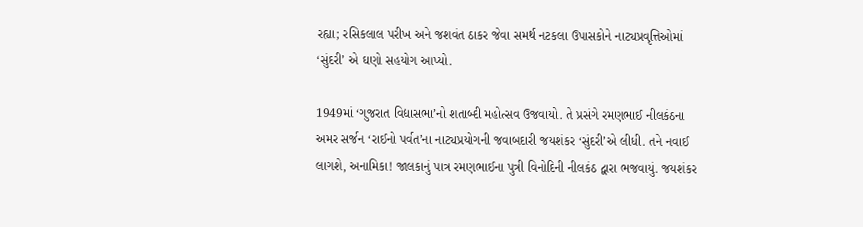રહ્યા; રસિકલાલ પરીખ અને જશવંત ઠાકર જેવા સમર્થ નટકલા ઉપાસકોને નાટ્યપ્રવૃત્તિઓમાં ‘સુંદરી’ એ ઘણો સહયોગ આપ્યો.

1949માં ‘ગુજરાત વિદ્યાસભા’નો શતાબ્દી મહોત્સવ ઉજવાયો. તે પ્રસંગે રમણભાઈ નીલકંઠના અમર સર્જન ‘રાઈનો પર્વત’ના નાટ્યપ્રયોગની જવાબદારી જયશંકર ‘સુંદરી’એ લીધી. તને નવાઈ લાગશે, અનામિકા! જાલકાનું પાત્ર રમણભાઈના પુત્રી વિનોદિની નીલકંઠ દ્વારા ભજવાયું. જયશંકર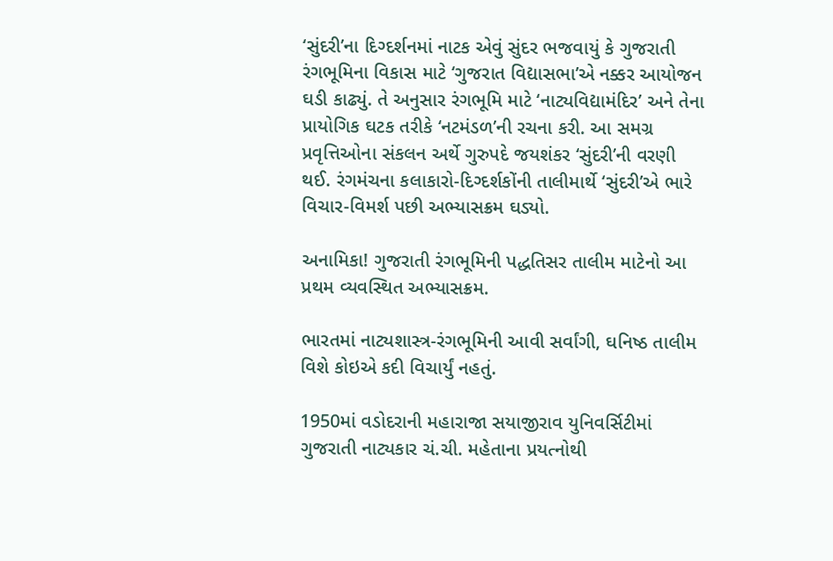‘સુંદરી’ના દિગ્દર્શનમાં નાટક એવું સુંદર ભજવાયું કે ગુજરાતી રંગભૂમિના વિકાસ માટે ‘ગુજરાત વિદ્યાસભા’એ નક્કર આયોજન ઘડી કાઢ્યું. તે અનુસાર રંગભૂમિ માટે ‘નાટ્યવિદ્યામંદિર’ અને તેના પ્રાયોગિક ઘટક તરીકે ‘નટમંડળ’ની રચના કરી. આ સમગ્ર પ્રવૃત્તિઓના સંકલન અર્થે ગુરુપદે જયશંકર ‘સુંદરી’ની વરણી થઈ. રંગમંચના કલાકારો-દિગ્દર્શકોંની તાલીમાર્થે ‘સુંદરી’એ ભારે વિચાર-વિમર્શ પછી અભ્યાસક્રમ ઘડ્યો.

અનામિકા! ગુજરાતી રંગભૂમિની પદ્ધતિસર તાલીમ માટેનો આ પ્રથમ વ્યવસ્થિત અભ્યાસક્રમ.

ભારતમાં નાટ્યશાસ્ત્ર-રંગભૂમિની આવી સર્વાંગી, ઘનિષ્ઠ તાલીમ વિશે કોઇએ કદી વિચાર્યું નહતું.

1950માં વડોદરાની મહારાજા સયાજીરાવ યુનિવર્સિટીમાં  ગુજરાતી નાટ્યકાર ચં.ચી. મહેતાના પ્રયત્નોથી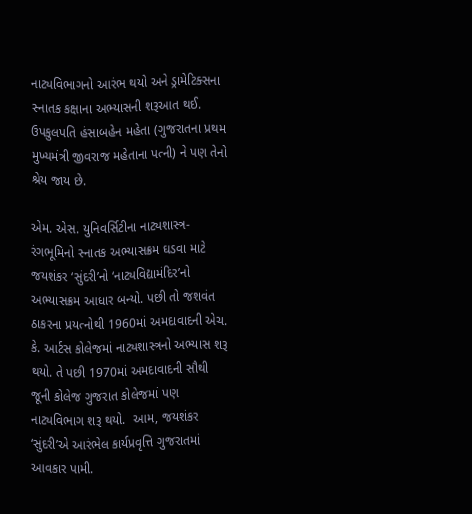નાટ્યવિભાગનો આરંભ થયો અને ડ્રામેટિક્સના સ્નાતક કક્ષાના અભ્યાસની શરૂઆત થઈ. ઉપકુલપતિ હંસાબહેન મહેતા (ગુજરાતના પ્રથમ મુખ્યમંત્રી જીવરાજ મહેતાના પત્ની) ને પણ તેનો શ્રેય જાય છે.

એમ. એસ. યુનિવર્સિટીના નાટ્યશાસ્ત્ર-રંગભૂમિનો સ્નાતક અભ્યાસક્રમ ઘડવા માટે જયશંકર ‘સુંદરી’નો ‘નાટ્યવિદ્યામંદિર’નો અભ્યાસક્રમ આધાર બન્યો. પછી તો જશવંત ઠાકરના પ્રયત્નોથી 1960માં અમદાવાદની એચ. કે. આર્ટસ કોલેજમાં નાટ્યશાસ્ત્રનો અભ્યાસ શરૂ થયો. તે પછી 1970માં અમદાવાદની સૌથી જૂની કોલેજ ગુજરાત કોલેજમાં પણ નાટ્યવિભાગ શરૂ થયો.  આમ, જયશંકર ‘સુંદરી’એ આરંભેલ કાર્યપ્રવૃત્તિ ગુજરાતમાં આવકાર પામી.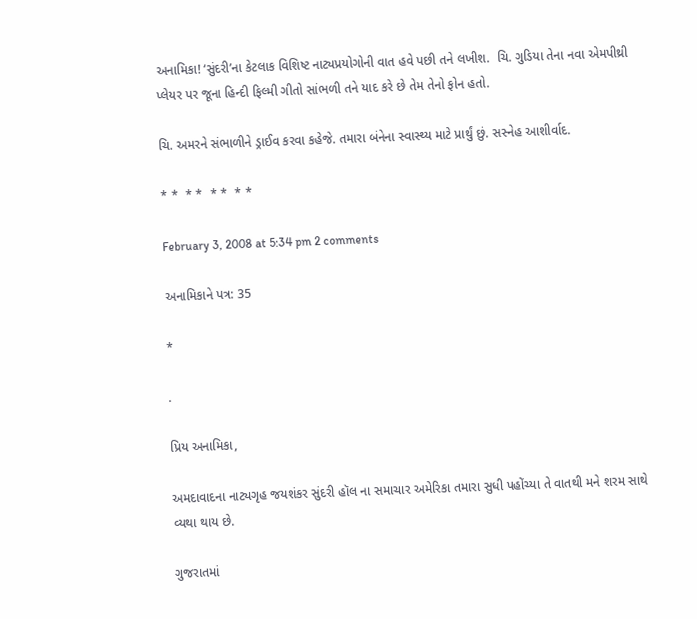અનામિકા! ‘સુંદરી’ના કેટલાક વિશિષ્ટ નાટ્યપ્રયોગોની વાત હવે પછી તને લખીશ.  ચિ. ગુડિયા તેના નવા એમપીથ્રી પ્લેયર પર જૂના હિન્દી ફિલ્મી ગીતો સાંભળી તને યાદ કરે છે તેમ તેનો ફોન હતો.

ચિ. અમરને સંભાળીને ડ્રાઈવ કરવા કહેજે. તમારા બંનેના સ્વાસ્થ્ય માટે પ્રાર્થું છું. સસ્નેહ આશીર્વાદ.

* *  * *  * *  * *

February 3, 2008 at 5:34 pm 2 comments

અનામિકાને પત્ર: 35

*

.

પ્રિય અનામિકા,

અમદાવાદના નાટ્યગૃહ જયશંકર સુંદરી હૉલ ના સમાચાર અમેરિકા તમારા સુધી પહોંચ્યા તે વાતથી મને શરમ સાથે વ્યથા થાય છે.

ગુજરાતમાં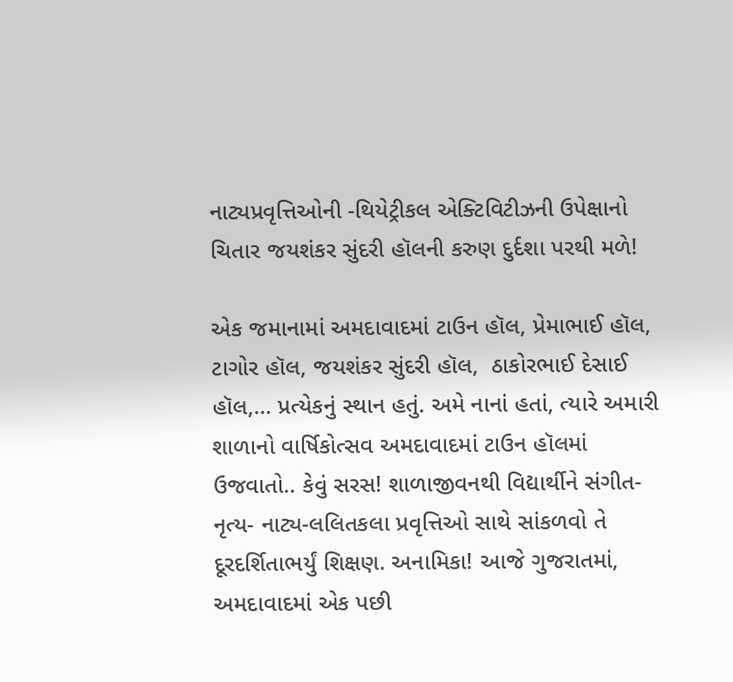નાટ્યપ્રવૃત્તિઓની -થિયેટ્રીકલ એક્ટિવિટીઝની ઉપેક્ષાનો ચિતાર જયશંકર સુંદરી હૉલની કરુણ દુર્દશા પરથી મળે!

એક જમાનામાં અમદાવાદમાં ટાઉન હૉલ, પ્રેમાભાઈ હૉલ, ટાગોર હૉલ, જયશંકર સુંદરી હૉલ,  ઠાકોરભાઈ દેસાઈ હૉલ,… પ્રત્યેકનું સ્થાન હતું. અમે નાનાં હતાં, ત્યારે અમારી શાળાનો વાર્ષિકોત્સવ અમદાવાદમાં ટાઉન હૉલમાં ઉજવાતો.. કેવું સરસ! શાળાજીવનથી વિદ્યાર્થીને સંગીત- નૃત્ય- નાટ્ય-લલિતકલા પ્રવૃત્તિઓ સાથે સાંકળવો તે દૂરદર્શિતાભર્યું શિક્ષણ. અનામિકા! આજે ગુજરાતમાં, અમદાવાદમાં એક પછી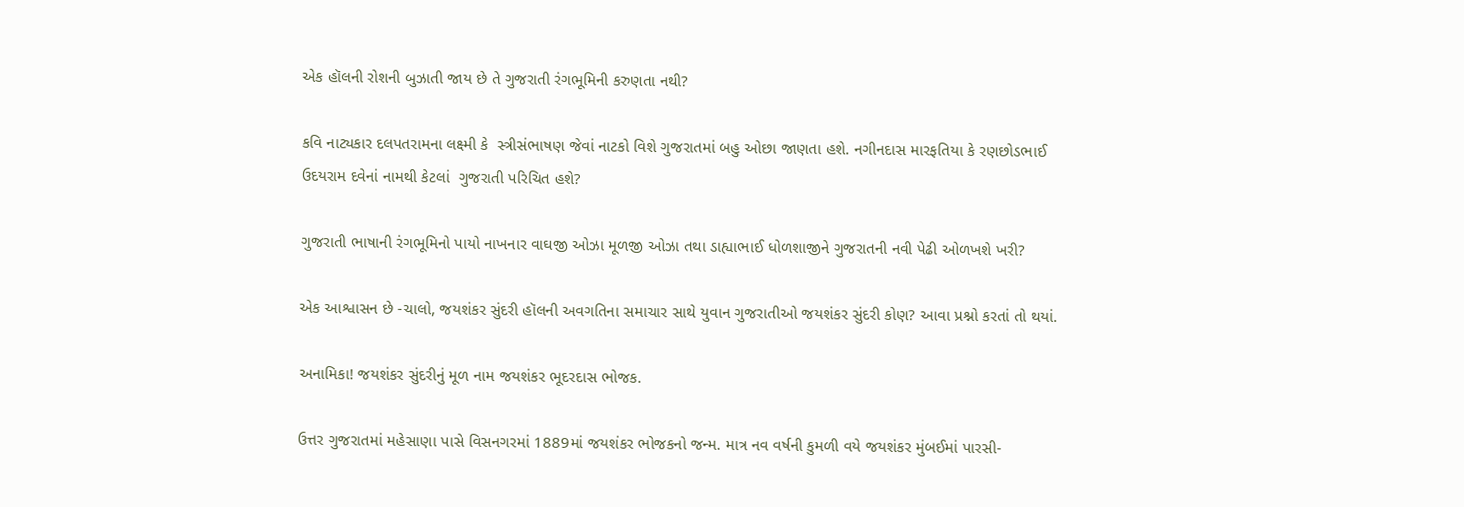એક હૉલની રોશની બુઝાતી જાય છે તે ગુજરાતી રંગભૂમિની કરુણતા નથી?

કવિ નાટ્યકાર દલપતરામના લક્ષ્મી કે  સ્ત્રીસંભાષણ જેવાં નાટકો વિશે ગુજરાતમાં બહુ ઓછા જાણતા હશે. નગીનદાસ મારફતિયા કે રણછોડભાઈ ઉદયરામ દવેનાં નામથી કેટલાં  ગુજરાતી પરિચિત હશે?

ગુજરાતી ભાષાની રંગભૂમિનો પાયો નાખનાર વાઘજી ઓઝા મૂળજી ઓઝા તથા ડાહ્યાભાઈ ધોળશાજીને ગુજરાતની નવી પેઢી ઓળખશે ખરી?

એક આશ્વાસન છે -ચાલો, જયશંકર સુંદરી હૉલની અવગતિના સમાચાર સાથે યુવાન ગુજરાતીઓ જયશંકર સુંદરી કોણ? આવા પ્રશ્નો કરતાં તો થયાં.

અનામિકા! જયશંકર સુંદરીનું મૂળ નામ જયશંકર ભૂદરદાસ ભોજક.

ઉત્તર ગુજરાતમાં મહેસાણા પાસે વિસનગરમાં 1889માં જયશંકર ભોજકનો જન્મ. માત્ર નવ વર્ષની કુમળી વયે જયશંકર મુંબઈમાં પારસી-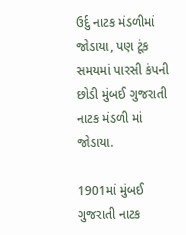ઉર્દુ નાટક મંડળીમાં જોડાયા, પણ ટૂંક સમયમાં પારસી કંપની છોડી મુંબઈ ગુજરાતી નાટક મંડળી માં જોડાયા.

1901માં મુંબઈ ગુજરાતી નાટક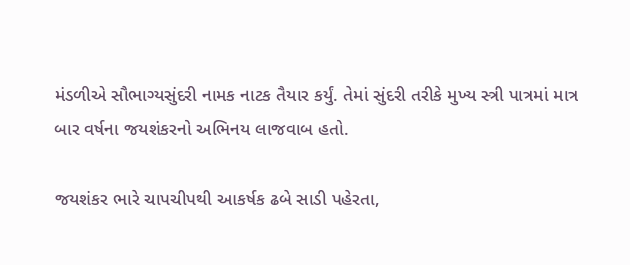મંડળીએ સૌભાગ્યસુંદરી નામક નાટક તૈયાર કર્યું. તેમાં સુંદરી તરીકે મુખ્ય સ્ત્રી પાત્રમાં માત્ર બાર વર્ષના જયશંકરનો અભિનય લાજવાબ હતો.

જયશંકર ભારે ચાપચીપથી આકર્ષક ઢબે સાડી પહેરતા,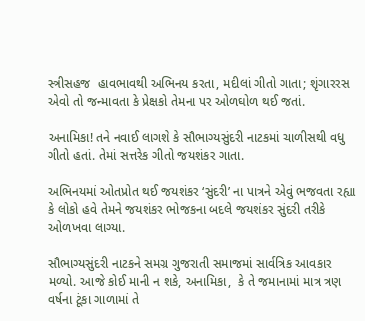સ્ત્રીસહજ  હાવભાવથી અભિનય કરતા, મદીલાં ગીતો ગાતા; શૃંગારરસ એવો તો જન્માવતા કે પ્રેક્ષકો તેમના પર ઓળઘોળ થઈ જતાં.

અનામિકા! તને નવાઈ લાગશે કે સૌભાગ્યસુંદરી નાટકમાં ચાળીસથી વધુ ગીતો હતાં. તેમાં સત્તરેક ગીતો જયશંકર ગાતા.

અભિનયમાં ઓતપ્રોત થઈ જયશંકર ‘સુંદરી’ ના પાત્રને એવું ભજવતા રહ્યા કે લોકો હવે તેમને જયશંકર ભોજકના બદલે જયશંકર સુંદરી તરીકે ઓળખવા લાગ્યા.

સૌભાગ્યસુંદરી નાટકને સમગ્ર ગુજરાતી સમાજમાં સાર્વત્રિક આવકાર મળ્યો. આજે કોઈ માની ન શકે, અનામિકા,  કે તે જમાનામાં માત્ર ત્રણ વર્ષના ટૂંકા ગાળામાં તે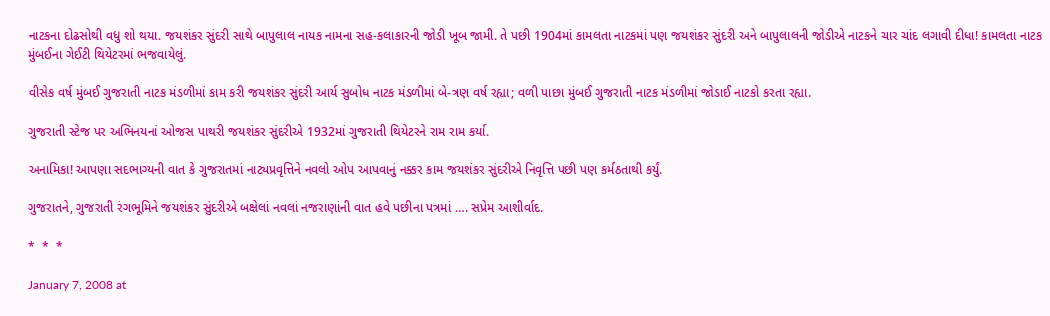નાટકના દોઢસોથી વધુ શો થયા. જયશંકર સુંદરી સાથે બાપુલાલ નાયક નામના સહ-કલાકારની જોડી ખૂબ જામી. તે પછી 1904માં કામલતા નાટકમાં પણ જયશંકર સુંદરી અને બાપુલાલની જોડીએ નાટકને ચાર ચાંદ લગાવી દીધા! કામલતા નાટક મુંબઈના ગેઈટી થિયેટરમાં ભજવાયેલું.

વીસેક વર્ષ મુંબઈ ગુજરાતી નાટક મંડળીમાં કામ કરી જયશંકર સુંદરી આર્ય સુબોધ નાટક મંડળીમાં બે-ત્રણ વર્ષ રહ્યા; વળી પાછા મુંબઈ ગુજરાતી નાટક મંડળીમાં જોડાઈ નાટકો કરતા રહ્યા.

ગુજરાતી સ્ટેજ પર અભિનયનાં ઓજસ પાથરી જયશંકર સુંદરીએ 1932માં ગુજરાતી થિયેટરને રામ રામ કર્યા.

અનામિકા! આપણા સદભાગ્યની વાત કે ગુજરાતમાં નાટ્યપ્રવૃત્તિને નવલો ઓપ આપવાનું નક્કર કામ જયશંકર સુંદરીએ નિવૃત્તિ પછી પણ કર્મઠતાથી કર્યું.

ગુજરાતને, ગુજરાતી રંગભૂમિને જયશંકર સુંદરીએ બક્ષેલાં નવલાં નજરાણાંની વાત હવે પછીના પત્રમાં …. સપ્રેમ આશીર્વાદ.

*  *  *

January 7, 2008 at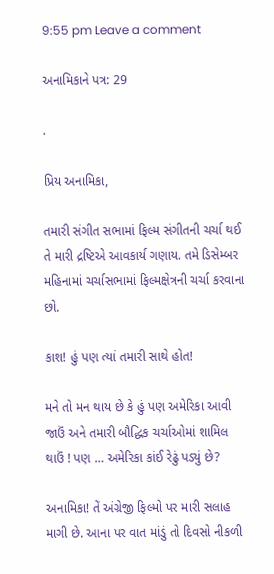9:55 pm Leave a comment

અનામિકાને પત્ર: 29

.

પ્રિય અનામિકા,

તમારી સંગીત સભામાં ફિલ્મ સંગીતની ચર્ચા થઈ તે મારી દ્રષ્ટિએ આવકાર્ય ગણાય. તમે ડિસેમ્બર મહિનામાં ચર્ચાસભામાં ફિલ્મક્ષેત્રની ચર્ચા કરવાના છો.

કાશ! હું પણ ત્યાં તમારી સાથે હોત!

મને તો મન થાય છે કે હું પણ અમેરિકા આવી જાઉં અને તમારી બૌદ્ધિક ચર્ચાઓમાં શામિલ થાઉં ! પણ … અમેરિકા કાંઈ રેઢું પડ્યું છે?

અનામિકા! તેં અંગ્રેજી ફિલ્મો પર મારી સલાહ માગી છે. આના પર વાત માંડું તો દિવસો નીકળી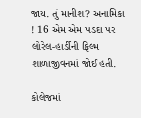જાય. તું માનીશ? અનામિકા ! 16 એમ એમ પડદા પર લોરેલ-હાર્ડીની ફિલ્મ શાળાજીવનમાં જોઈ હતી.

કોલેજમાં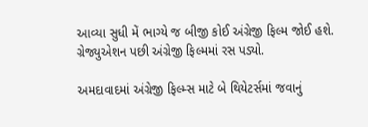આવ્યા સુધી મેં ભાગ્યે જ બીજી કોઈ અંગ્રેજી ફિલ્મ જોઈ હશે. ગ્રેજ્યુએશન પછી અંગ્રેજી ફિલ્મમાં રસ પડ્યો.

અમદાવાદમાં અંગ્રેજી ફિલ્મ્સ માટે બે થિયેટર્સમાં જવાનું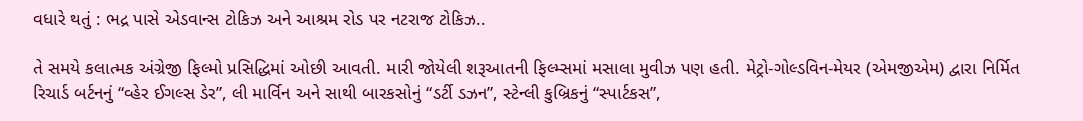વધારે થતું : ભદ્ર પાસે એડવાન્સ ટોકિઝ અને આશ્રમ રોડ પર નટરાજ ટોકિઝ..

તે સમયે કલાત્મક અંગ્રેજી ફિલ્મો પ્રસિદ્ધિમાં ઓછી આવતી. મારી જોયેલી શરૂઆતની ફિલ્મ્સમાં મસાલા મુવીઝ પણ હતી. મેટ્રો-ગોલ્ડવિન-મેયર (એમજીએમ) દ્વારા નિર્મિત રિચાર્ડ બર્ટનનું “વ્હેર ઈગલ્સ ડેર”, લી માર્વિન અને સાથી બારકસોનું “ડર્ટી ડઝન”, સ્ટેન્લી કુબ્રિકનું “સ્પાર્ટકસ”,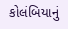કોલંબિયાનું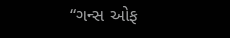“ગન્સ ઓફ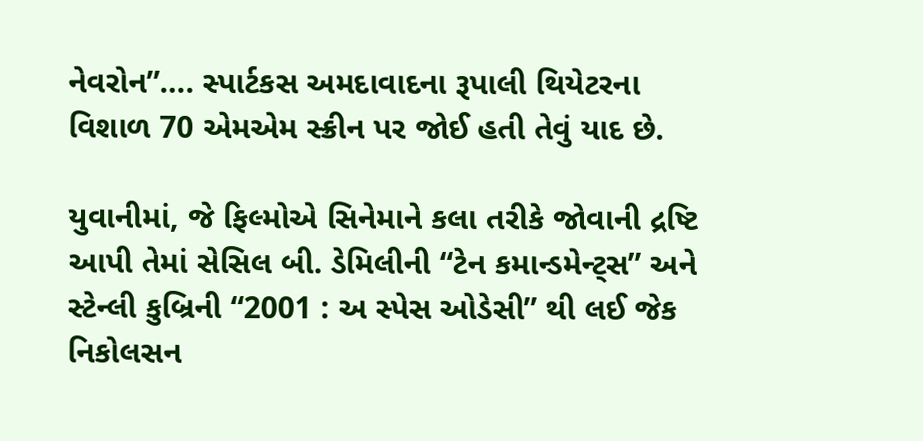નેવરોન”…. સ્પાર્ટકસ અમદાવાદના રૂપાલી થિયેટરના વિશાળ 70 એમએમ સ્ક્રીન પર જોઈ હતી તેવું યાદ છે.

યુવાનીમાં, જે ફિલ્મોએ સિનેમાને કલા તરીકે જોવાની દ્રષ્ટિ આપી તેમાં સેસિલ બી. ડેમિલીની “ટેન કમાન્ડમેન્ટ્સ” અને સ્ટેન્લી કુબ્રિની “2001 : અ સ્પેસ ઓડેસી” થી લઈ જેક નિકોલસન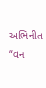અભિનીત “વન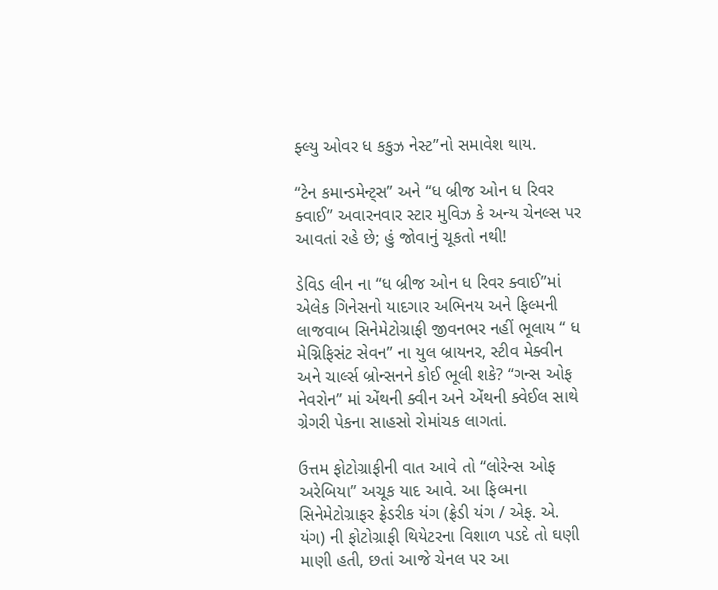ફ્લ્યુ ઓવર ધ કકુઝ નેસ્ટ”નો સમાવેશ થાય.

“ટેન કમાન્ડમેન્ટ્સ” અને “ધ બ્રીજ ઓન ધ રિવર ક્વાઈ” અવારનવાર સ્ટાર મુવિઝ કે અન્ય ચેનલ્સ પર આવતાં રહે છે; હું જોવાનું ચૂકતો નથી!

ડેવિડ લીન ના “ધ બ્રીજ ઓન ધ રિવર ક્વાઈ”માં એલેક ગિનેસનો યાદગાર અભિનય અને ફિલ્મની લાજવાબ સિનેમેટોગ્રાફી જીવનભર નહીં ભૂલાય “ ધ મેગ્નિફિસંટ સેવન” ના યુલ બ્રાયનર, સ્ટીવ મેક્વીન અને ચાર્લ્સ બ્રોન્સનને કોઈ ભૂલી શકે? “ગન્સ ઓફ નેવરોન” માં એંથની ક્વીન અને એંથની ક્વેઈલ સાથે ગ્રેગરી પેકના સાહસો રોમાંચક લાગતાં.

ઉત્તમ ફોટોગ્રાફીની વાત આવે તો “લોરેન્સ ઓફ અરેબિયા” અચૂક યાદ આવે. આ ફિલ્મના સિનેમેટોગ્રાફર ફ્રેડરીક યંગ (ફ્રેડી યંગ / એફ. એ. યંગ) ની ફોટોગ્રાફી થિયેટરના વિશાળ પડદે તો ઘણી માણી હતી, છતાં આજે ચેનલ પર આ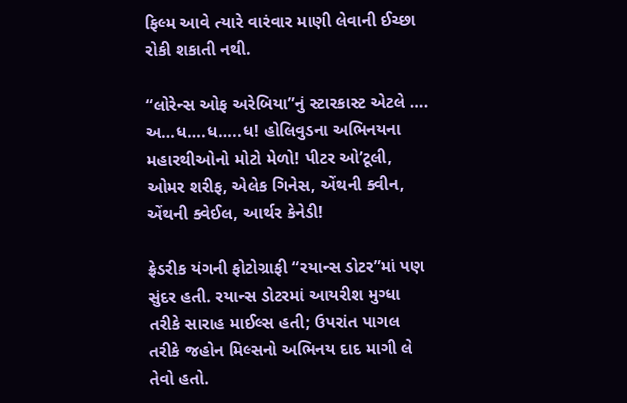ફિલ્મ આવે ત્યારે વારંવાર માણી લેવાની ઈચ્છા રોકી શકાતી નથી.

“લોરેન્સ ઓફ અરેબિયા”નું સ્ટારકાસ્ટ એટલે …. અ…ધ….ધ…..ધ! હોલિવુડના અભિનયના મહારથીઓનો મોટો મેળો! પીટર ઓ’ટૂલી, ઓમર શરીફ, એલેક ગિનેસ, એંથની ક્વીન, એંથની ક્વેઈલ, આર્થર કેનેડી!

ફ્રેડરીક યંગની ફોટોગ્રાફી “રયાન્સ ડોટર”માં પણ સુંદર હતી. રયાન્સ ડોટરમાં આયરીશ મુગ્ધા તરીકે સારાહ માઈલ્સ હતી; ઉપરાંત પાગલ તરીકે જહોન મિલ્સનો અભિનય દાદ માગી લે તેવો હતો.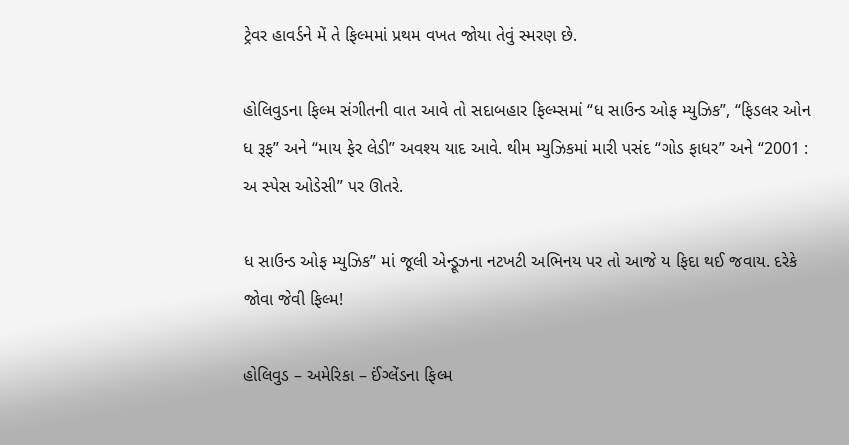ટ્રેવર હાવર્ડને મેં તે ફિલ્મમાં પ્રથમ વખત જોયા તેવું સ્મરણ છે.

હોલિવુડના ફિલ્મ સંગીતની વાત આવે તો સદાબહાર ફિલ્મ્સમાં “ધ સાઉન્ડ ઓફ મ્યુઝિક”, “ફિડલર ઓન ધ રૂફ” અને “માય ફેર લેડી” અવશ્ય યાદ આવે. થીમ મ્યુઝિકમાં મારી પસંદ “ગોડ ફાધર” અને “2001 : અ સ્પેસ ઓડેસી” પર ઊતરે.

ધ સાઉન્ડ ઓફ મ્યુઝિક” માં જૂલી એન્ડ્રૂઝના નટખટી અભિનય પર તો આજે ય ફિદા થઈ જવાય. દરેકે જોવા જેવી ફિલ્મ!

હોલિવુડ – અમેરિકા – ઈંગ્લેંડના ફિલ્મ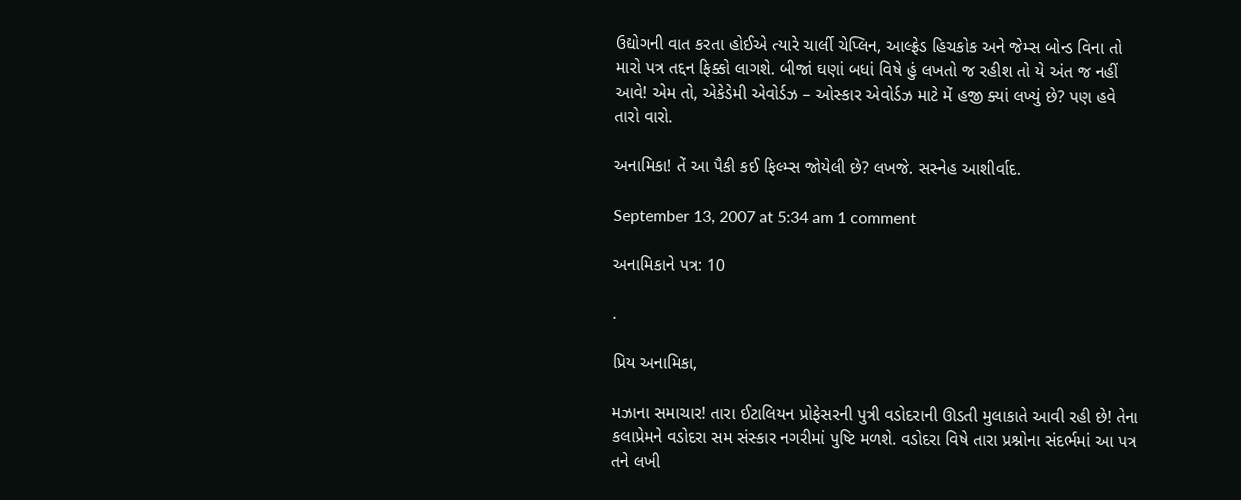ઉદ્યોગની વાત કરતા હોઈએ ત્યારે ચાર્લી ચેપ્લિન, આલ્ફ્રેડ હિચકોક અને જેમ્સ બોન્ડ વિના તો મારો પત્ર તદ્દન ફિક્કો લાગશે. બીજાં ઘણાં બધાં વિષે હું લખતો જ રહીશ તો યે અંત જ નહીં આવે! એમ તો, એકેડેમી એવોર્ડઝ – ઓસ્કાર એવોર્ડઝ માટે મેં હજી ક્યાં લખ્યું છે? પણ હવે તારો વારો.

અનામિકા! તેં આ પૈકી કઈ ફિલ્મ્સ જોયેલી છે? લખજે. સસ્નેહ આશીર્વાદ.

September 13, 2007 at 5:34 am 1 comment

અનામિકાને પત્ર: 10

.

પ્રિય અનામિકા,

મઝાના સમાચાર! તારા ઈટાલિયન પ્રોફેસરની પુત્રી વડોદરાની ઊડતી મુલાકાતે આવી રહી છે! તેના કલાપ્રેમને વડોદરા સમ સંસ્કાર નગરીમાં પુષ્ટિ મળશે. વડોદરા વિષે તારા પ્રશ્નોના સંદર્ભમાં આ પત્ર તને લખી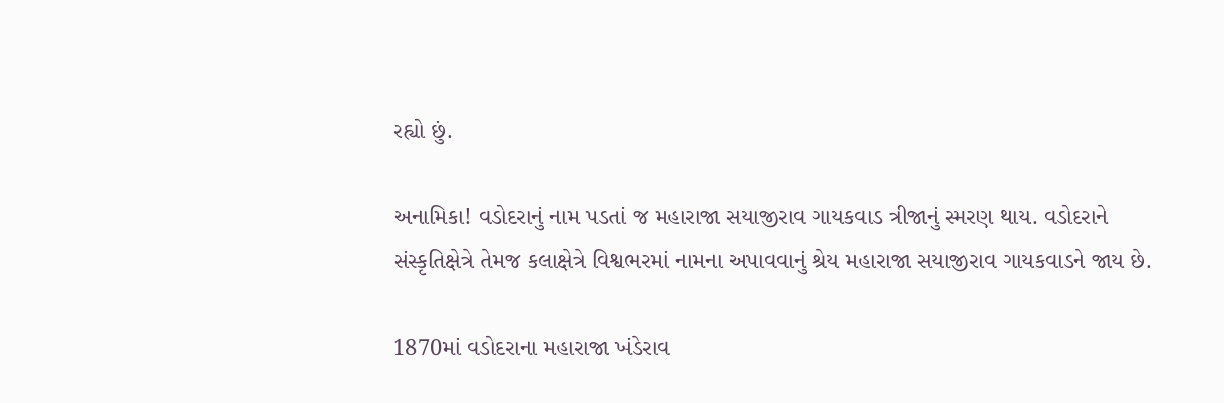રહ્યો છું.

અનામિકા! વડોદરાનું નામ પડતાં જ મહારાજા સયાજીરાવ ગાયકવાડ ત્રીજાનું સ્મરણ થાય. વડોદરાને સંસ્કૃતિક્ષેત્રે તેમજ કલાક્ષેત્રે વિશ્વભરમાં નામના અપાવવાનું શ્રેય મહારાજા સયાજીરાવ ગાયકવાડને જાય છે.

1870માં વડોદરાના મહારાજા ખંડેરાવ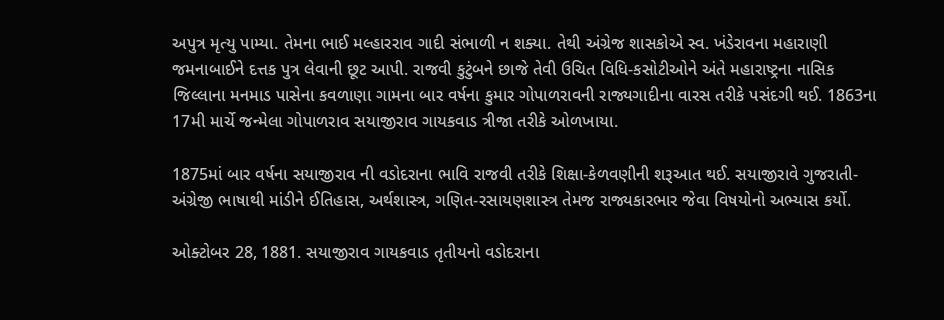અપુત્ર મૃત્યુ પામ્યા. તેમના ભાઈ મલ્હારરાવ ગાદી સંભાળી ન શક્યા. તેથી અંગ્રેજ શાસકોએ સ્વ. ખંડેરાવના મહારાણી જમનાબાઈને દત્તક પુત્ર લેવાની છૂટ આપી. રાજવી કુટુંબને છાજે તેવી ઉચિત વિધિ-કસોટીઓને અંતે મહારાષ્ટ્રના નાસિક જિલ્લાના મનમાડ પાસેના કવળાણા ગામના બાર વર્ષના કુમાર ગોપાળરાવની રાજ્યગાદીના વારસ તરીકે પસંદગી થઈ. 1863ના 17મી માર્ચે જન્મેલા ગોપાળરાવ સયાજીરાવ ગાયકવાડ ત્રીજા તરીકે ઓળખાયા.

1875માં બાર વર્ષના સયાજીરાવ ની વડોદરાના ભાવિ રાજવી તરીકે શિક્ષા-કેળવણીની શરૂઆત થઈ. સયાજીરાવે ગુજરાતી-અંગ્રેજી ભાષાથી માંડીને ઈતિહાસ, અર્થશાસ્ત્ર, ગણિત-રસાયણશાસ્ત્ર તેમજ રાજ્યકારભાર જેવા વિષયોનો અભ્યાસ કર્યો.

ઓક્ટોબર 28, 1881. સયાજીરાવ ગાયકવાડ તૃતીયનો વડોદરાના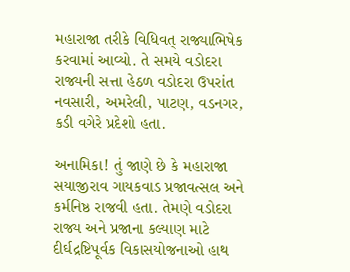મહારાજા તરીકે વિધિવત્ રાજ્યાભિષેક કરવામાં આવ્યો. તે સમયે વડોદરા રાજ્યની સત્તા હેઠળ વડોદરા ઉપરાંત નવસારી, અમરેલી, પાટણ, વડનગર, કડી વગેરે પ્રદેશો હતા.

અનામિકા! તું જાણે છે કે મહારાજા સયાજીરાવ ગાયકવાડ પ્રજાવત્સલ અને કર્મનિષ્ઠ રાજવી હતા. તેમણે વડોદરા રાજ્ય અને પ્રજાના કલ્યાણ માટે દીર્ઘદ્રષ્ટિપૂર્વક વિકાસયોજનાઓ હાથ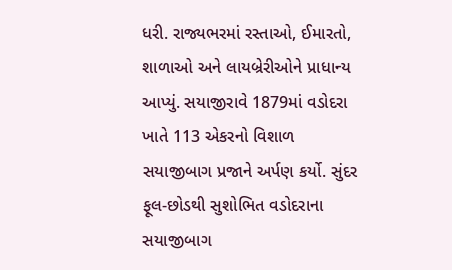ધરી. રાજ્યભરમાં રસ્તાઓ, ઈમારતો, શાળાઓ અને લાયબ્રેરીઓને પ્રાધાન્ય આપ્યું. સયાજીરાવે 1879માં વડોદરા ખાતે 113 એકરનો વિશાળ સયાજીબાગ પ્રજાને અર્પણ કર્યો. સુંદર ફૂલ-છોડથી સુશોભિત વડોદરાના સયાજીબાગ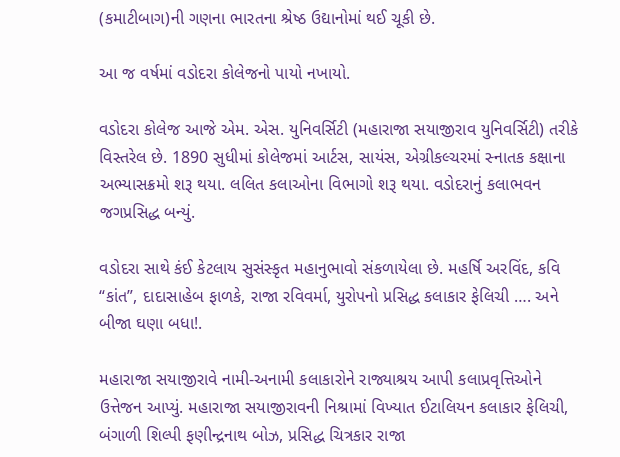(કમાટીબાગ)ની ગણના ભારતના શ્રેષ્ઠ ઉદ્યાનોમાં થઈ ચૂકી છે.

આ જ વર્ષમાં વડોદરા કોલેજનો પાયો નખાયો.

વડોદરા કોલેજ આજે એમ. એસ. યુનિવર્સિટી (મહારાજા સયાજીરાવ યુનિવર્સિટી) તરીકે વિસ્તરેલ છે. 1890 સુધીમાં કોલેજમાં આર્ટસ, સાયંસ, એગ્રીકલ્ચરમાં સ્નાતક કક્ષાના અભ્યાસક્રમો શરૂ થયા. લલિત કલાઓના વિભાગો શરૂ થયા. વડોદરાનું કલાભવન જગપ્રસિદ્ધ બન્યું.

વડોદરા સાથે કંઈ કેટલાય સુસંસ્કૃત મહાનુભાવો સંકળાયેલા છે. મહર્ષિ અરવિંદ, કવિ “કાંત”, દાદાસાહેબ ફાળકે, રાજા રવિવર્મા, યુરોપનો પ્રસિદ્ધ કલાકાર ફેલિચી …. અને બીજા ઘણા બધા!.

મહારાજા સયાજીરાવે નામી-અનામી કલાકારોને રાજ્યાશ્રય આપી કલાપ્રવૃત્તિઓને ઉત્તેજન આપ્યું. મહારાજા સયાજીરાવની નિશ્રામાં વિખ્યાત ઈટાલિયન કલાકાર ફેલિચી, બંગાળી શિલ્પી ફણીન્દ્રનાથ બોઝ, પ્રસિદ્ધ ચિત્રકાર રાજા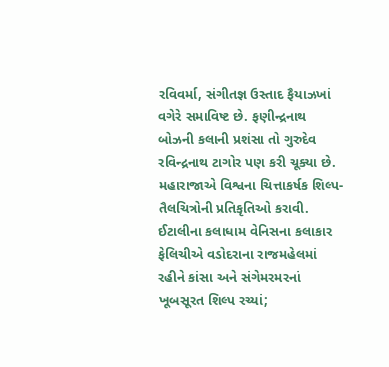રવિવર્મા, સંગીતજ્ઞ ઉસ્તાદ ફૈયાઝખાં વગેરે સમાવિષ્ટ છે. ફણીન્દ્રનાથ બોઝની કલાની પ્રશંસા તો ગુરુદેવ રવિન્દ્રનાથ ટાગોર પણ કરી ચૂક્યા છે. મહારાજાએ વિશ્વના ચિત્તાકર્ષક શિલ્પ-તૈલચિત્રોની પ્રતિકૃતિઓ કરાવી. ઈટાલીના કલાધામ વેનિસના કલાકાર ફેલિચીએ વડોદરાના રાજમહેલમાં રહીને કાંસા અને સંગેમરમરનાં ખૂબસૂરત શિલ્પ રચ્યાં;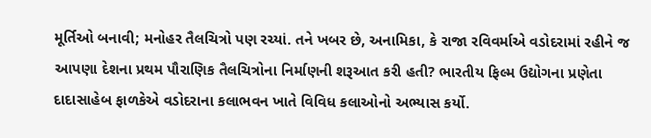મૂર્તિઓ બનાવી; મનોહર તૈલચિત્રો પણ રચ્યાં. તને ખબર છે, અનામિકા, કે રાજા રવિવર્માએ વડોદરામાં રહીને જ આપણા દેશના પ્રથમ પૌરાણિક તૈલચિત્રોના નિર્માણની શરૂઆત કરી હતી? ભારતીય ફિલ્મ ઉદ્યોગના પ્રણેતા દાદાસાહેબ ફાળકેએ વડોદરાના કલાભવન ખાતે વિવિધ કલાઓનો અભ્યાસ કર્યો.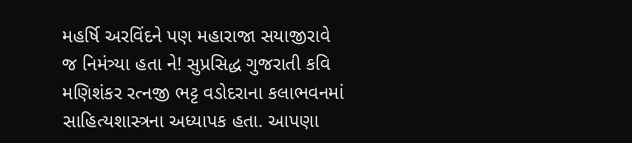મહર્ષિ અરવિંદને પણ મહારાજા સયાજીરાવે જ નિમંત્ર્યા હતા ને! સુપ્રસિદ્ધ ગુજરાતી કવિ મણિશંકર રત્નજી ભટ્ટ વડોદરાના કલાભવનમાં સાહિત્યશાસ્ત્રના અધ્યાપક હતા. આપણા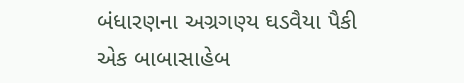બંધારણના અગ્રગણ્ય ઘડવૈયા પૈકી એક બાબાસાહેબ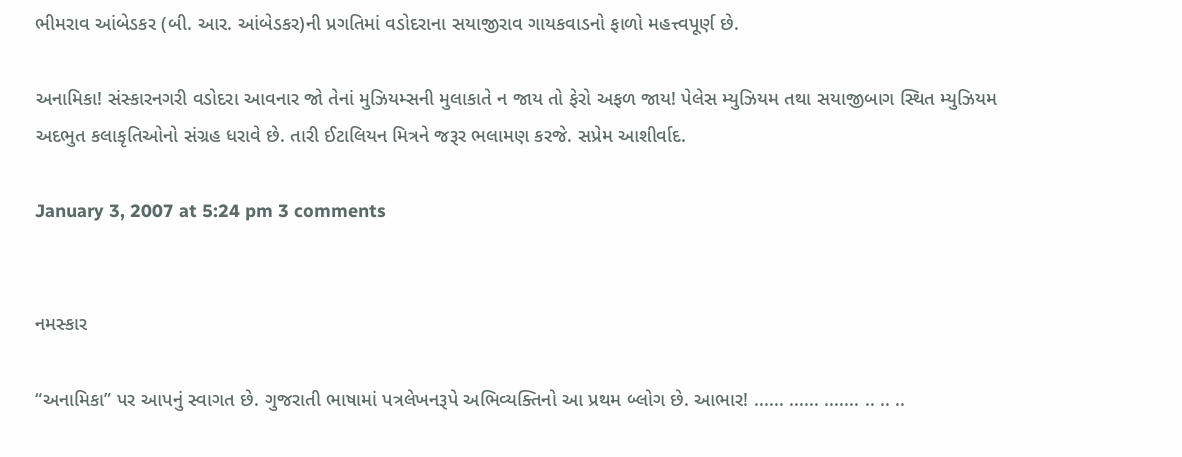ભીમરાવ આંબેડકર (બી. આર. આંબેડકર)ની પ્રગતિમાં વડોદરાના સયાજીરાવ ગાયકવાડનો ફાળો મહત્ત્વપૂર્ણ છે.

અનામિકા! સંસ્કારનગરી વડોદરા આવનાર જો તેનાં મુઝિયમ્સની મુલાકાતે ન જાય તો ફેરો અફળ જાય! પેલેસ મ્યુઝિયમ તથા સયાજીબાગ સ્થિત મ્યુઝિયમ અદભુત કલાકૃતિઓનો સંગ્રહ ધરાવે છે. તારી ઈટાલિયન મિત્રને જરૂર ભલામણ કરજે. સપ્રેમ આશીર્વાદ.

January 3, 2007 at 5:24 pm 3 comments


નમસ્કાર

“અનામિકા” પર આપનું સ્વાગત છે. ગુજરાતી ભાષામાં પત્રલેખનરૂપે અભિવ્યક્તિનો આ પ્રથમ બ્લોગ છે. આભાર! ...... ...... ....... .. .. ..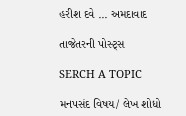હરીશ દવે ... અમદાવાદ

તાજેતરની પોસ્ટ્સ

SERCH A TOPIC

મનપસંદ વિષય/ લેખ શોધો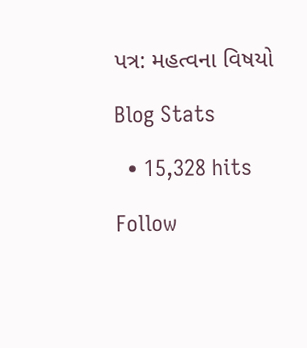પત્ર: મહત્વના વિષયો

Blog Stats

  • 15,328 hits

Follow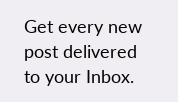Get every new post delivered to your Inbox.